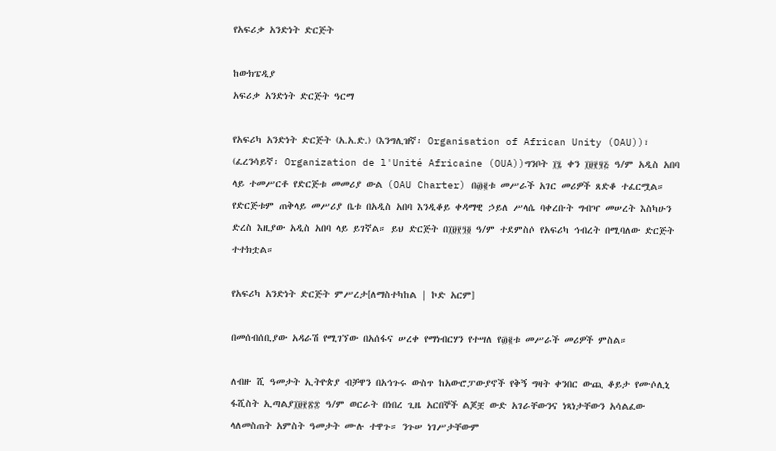የአፍሪቃ አንድነት ድርጅት

ከውክፔዲያ
አፍሪቃ አንድነት ድርጅት ዓርማ

የአፍሪካ አንድነት ድርጅት (አ.አ.ድ.) (እንግሊዝኛ፡ Organisation of African Unity (OAU))፣ (ፈረንሳይኛ፡ Organization de l'Unité Africaine (OUA))ግንቦት ፲፯ ቀን ፲፱፻፶፭ ዓ/ም አዲስ አበባ ላይ ተመሥርቶ የድርጅቱ መመሪያ ውል (OAU Charter) በ፴፪ቱ መሥራች አገር መሪዎች ጸድቆ ተፈርሟል። የድርጅቱም ጠቅላይ መሥሪያ ቤቱ በአዲስ አበባ እንዲቆይ ቀዳማዊ ኃይለ ሥላሴ ባቀረቡት ግብዣ መሠረት እስካሁን ድረስ እዚያው አዲስ አበባ ላይ ይገኛል። ይህ ድርጅት በ፲፱፻፺፬ ዓ/ም ተደምስሶ የአፍሪካ ኅብረት በሚባለው ድርጅት ተተክቷል።

የአፍሪካ አንድነት ድርጅት ምሥረታ[ለማስተካከል | ኮድ አርም]

በመሰብሰቢያው አዳራሽ የሚገኘው በአሰፋና ሠረቀ የማነብርሃን የተሣለ የ፴፪ቱ መሥራች መሪዎች ምስል።

ለብዙ ሺ ዓመታት ኢትዮጵያ ብቻዋን በአኅጉሩ ውስጥ ከአውሮፓውያኖች የቅኝ ግዛት ቀንበር ውጪ ቆይታ የሙሶሊኒ ፋሺስት ኢጣልያ፲፱፻፳፰ ዓ/ም ወርራት በነበረ ጊዜ አርበኞች ልጆቿ ውድ አገራቸውንና ነጻነታቸውን አሳልፈው ላለመስጠት አምስት ዓመታት ሙሉ ተዋጉ። ንጉሠ ነገሥታቸውም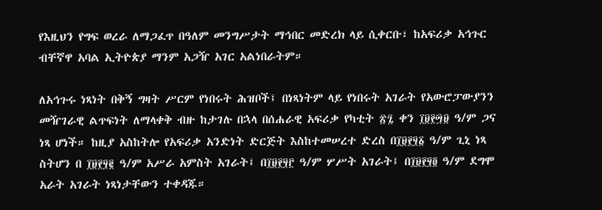የእዚህን የግፍ ወረራ ለማጋፈጥ በዓለም መንግሥታት ማኅበር መድረክ ላይ ሲቀርቡ፣ ከአፍሪቃ አኅጉር ብቸኛዋ አባል ኢትዮጵያ ማንም አጋዥ አገር አልነበራትም።

ለአኅጉሩ ነጻነት በቅኝ ግዛት ሥርም የነበሩት ሕዝቦች፤ በነጻነትም ላይ የነበሩት አገራት የአውሮፓውያንን መዥገራዊ ልጥፍነት ለማላቀቅ ብዙ ከታገሉ በኋላ በሰሐራዊ አፍሪቃ የካቲት ፳፯ ቀን ፲፱፻፵፱ ዓ/ም ጋና ነጻ ሆነች። ከዚያ አስከትሎ የአፍሪቃ አንድነት ድርጅት እስከተመሠረተ ድረስ በ፲፱፻፶፩ ዓ/ም ጊኒ ነጻ ስትሆን በ ፲፱፻፶፪ ዓ/ም አሥራ አምስት አገራት፤ በ፲፱፻፶፫ ዓ/ም ሦሥት አገራት፤ በ፲፱፻፶፬ ዓ/ም ደግሞ አራት አገራት ነጻነታቸውን ተቀዳጁ።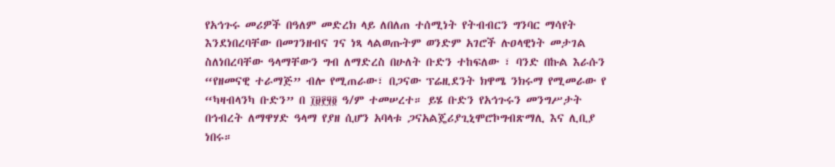የአኅጉሩ መሪዎች በዓለም መድረክ ላይ ለበለጠ ተሰሚነት የትብብርን ግንባር ማሳየት እንደነበረባቸው በመገንዘብና ገና ነጻ ላልወጡትም ወንድም አገሮች ሉዐላዊነት መታገል ስለነበረባቸው ዓላማቸውን ግብ ለማድረስ በሁለት ቡድን ተከፍለው ፣ ባንድ በኩል እራሱን “የዘመናዊ ተራማጅ” ብሎ የሚጠራው፣ በጋናው ፕሬዚደንት ክዋሜ ንክሩማ የሚመራው የ “ካዛብላንካ ቡድን” በ ፲፱፻፶፬ ዓ/ም ተመሠረተ። ይሄ ቡድን የአኅጉሩን መንግሥታት በኅብረት ለማዋሃድ ዓላማ የያዘ ሲሆን አባላቱ ጋናአልጄሪያጊኒሞሮኮግብጽማሊ እና ሊቢያ ነበሩ።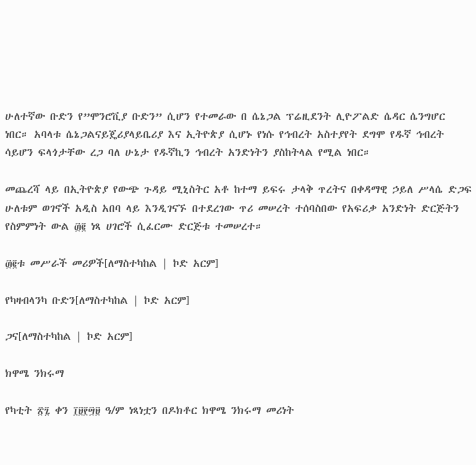ሁለተኛው ቡድን የ”ሞንሮቪያ ቡድን” ሲሆን የተመራው በ ሴኔጋል ፕሬዚደንት ሊዮፖልድ ሴዳር ሴንግሆር ነበር። አባላቱ ሴኔጋልናይጄሪያላይቤሪያ እና ኢትዮጵያ ሲሆኑ የነሱ የኅብረት አስተያየት ደግሞ የዱኛ ኅብረት ሳይሆን ፍላጎታቸው ረጋ ባለ ሁኔታ የዱኛኪን ኅብረት አንድነትን ያስከትላል የሚል ነበር።

መጨረሻ ላይ በኢትዮጵያ የውጭ ጉዳይ ሚኒስትር አቶ ከተማ ይፍሩ ታላቅ ጥረትና በቀዳማዊ ኃይለ ሥላሴ ድጋፍ ሁለቱም ወገኖች አዲስ አበባ ላይ እንዲገናኙ በተደረገው ጥሪ መሠረት ተሰባስበው የአፍሪቃ አንድነት ድርጅትን የስምምነት ውል ፴፪ ነጻ ሀገሮች ሲፈርሙ ድርጅቱ ተመሠረተ።

፴፪ቱ መሥራች መሪዎች[ለማስተካከል | ኮድ አርም]

የካዛብላንካ ቡድን[ለማስተካከል | ኮድ አርም]

ጋና[ለማስተካከል | ኮድ አርም]

ክዋሜ ንክሩማ

የካቲት ፳፯ ቀን ፲፱፻፵፱ ዓ/ም ነጻነቷን በዶክቶር ክዋሜ ንክሩማ መሪነት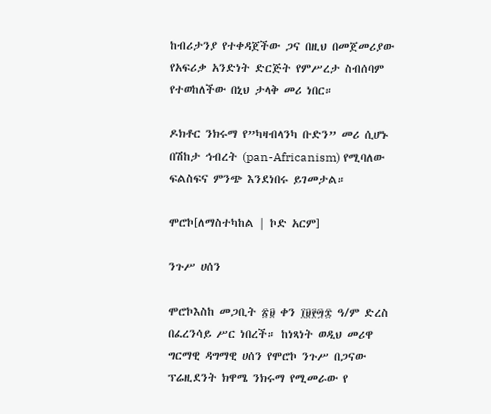ከብሪታንያ የተቀዳጀችው ጋና በዚህ በመጀመሪያው የአፍሪቃ አንድነት ድርጅት የምሥረታ ስብሰባም የተወከለችው በኒህ ታላቅ መሪ ነበር።

ዶክቶር ንክሩማ የ”ካዛብላንካ ቡድን” መሪ ሲሆኑ በሽከታ ኅብረት (pan-Africanism) የሚባለው ፍልስፍና ምንጭ እንደነበሩ ይገመታል።

ሞሮኮ[ለማስተካከል | ኮድ አርም]

ንጉሥ ሀሰን

ሞሮኮእስከ መጋቢት ፳፱ ቀን ፲፱፻፵፰ ዓ/ም ድረስ በፈረንሳይ ሥር ነበረች። ከነጻነት ወዲህ መሪዋ ግርማዊ ዳግማዊ ሀሰን የሞሮኮ ንጉሥ በጋናው ፕሬዚደንት ክዋሜ ንክሩማ የሚመራው የ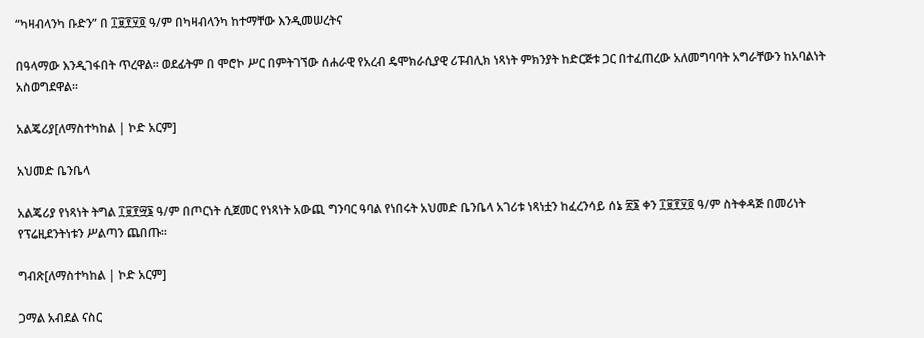“ካዛብላንካ ቡድን” በ ፲፱፻፶፬ ዓ/ም በካዛብላንካ ከተማቸው እንዲመሠረትና

በዓላማው እንዲገፋበት ጥረዋል። ወደፊትም በ ሞሮኮ ሥር በምትገኘው ሰሐራዊ የአረብ ዴሞክራሲያዊ ሪፑብሊክ ነጻነት ምክንያት ከድርጅቱ ጋር በተፈጠረው አለመግባባት አግራቸውን ከአባልነት አስወግደዋል።

አልጄሪያ[ለማስተካከል | ኮድ አርም]

አህመድ ቤንቤላ

አልጄሪያ የነጻነት ትግል ፲፱፻፵፮ ዓ/ም በጦርነት ሲጀመር የነጻነት አውጪ ግንባር ዓባል የነበሩት አህመድ ቤንቤላ አገሪቱ ነጻነቷን ከፈረንሳይ ሰኔ ፳፮ ቀን ፲፱፻፶፬ ዓ/ም ስትቀዳጅ በመሪነት የፕሬዚደንትነቱን ሥልጣን ጨበጡ።

ግብጽ[ለማስተካከል | ኮድ አርም]

ጋማል አብደል ናስር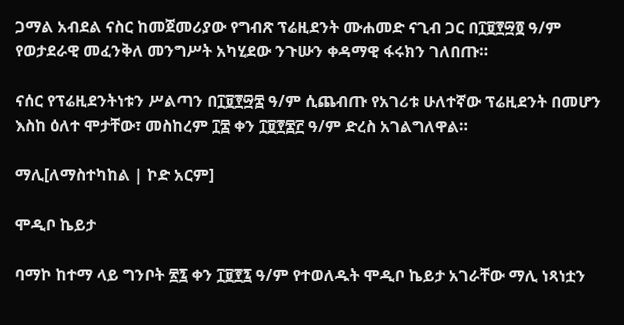ጋማል አብደል ናስር ከመጀመሪያው የግብጽ ፕሬዚደንት ሙሐመድ ናጊብ ጋር በ፲፱፻፵፬ ዓ/ም የወታደራዊ መፈንቅለ መንግሥት አካሂደው ንጉሡን ቀዳማዊ ፋሩክን ገለበጡ።

ናሰር የፕሬዚደንትነቱን ሥልጣን በ፲፱፻፵፰ ዓ/ም ሲጨብጡ የአገሪቱ ሁለተኛው ፕሬዚደንት በመሆን እስከ ዕለተ ሞታቸው፣ መስከረም ፲፰ ቀን ፲፱፻፷፫ ዓ/ም ድረስ አገልግለዋል።

ማሊ[ለማስተካከል | ኮድ አርም]

ሞዲቦ ኬይታ

ባማኮ ከተማ ላይ ግንቦት ፳፯ ቀን ፲፱፻፯ ዓ/ም የተወለዱት ሞዲቦ ኬይታ አገራቸው ማሊ ነጻነቷን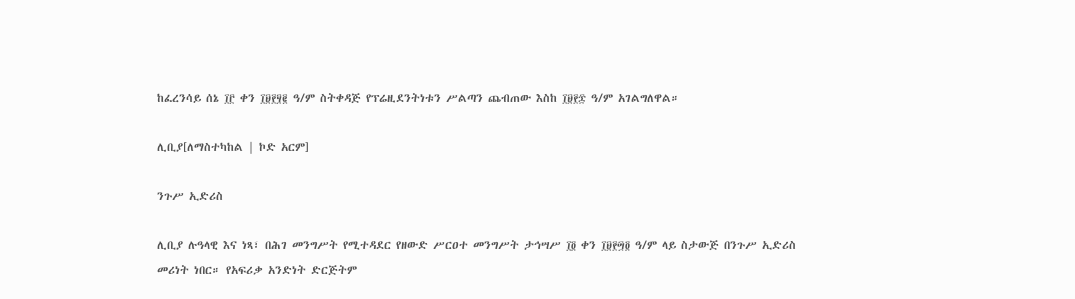ከፈረንሳይ ሰኔ ፲፫ ቀን ፲፱፻፶፪ ዓ/ም ስትቀዳጅ የፕሬዚደንትነቱን ሥልጣን ጨብጠው እስከ ፲፱፻፷ ዓ/ም አገልግለዋል።

ሊቢያ[ለማስተካከል | ኮድ አርም]

ንጉሥ ኢድሪስ

ሊቢያ ሉዓላዊ እና ነጻ፣ በሕገ መንግሥት የሚተዳደር የዘውድ ሥርዐተ መንግሥት ታኅሣሥ ፲፬ ቀን ፲፱፻፵፬ ዓ/ም ላይ ስታውጅ በንጉሥ ኢድሪስ መሪነት ነበር። የአፍሪቃ አንድነት ድርጅትም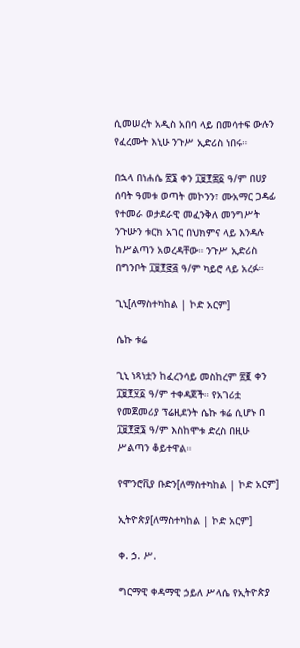ሲመሠረት አዲስ አበባ ላይ በመሳተፍ ውሉን የፈረሙት እኒሁ ንጉሥ ኢድሪስ ነበሩ።

በኋላ በነሐሴ ፳፮ ቀን ፲፱፻፷፩ ዓ/ም በሀያ ሰባት ዓመቱ ወጣት መኮንን፣ ሙአማር ጋዳፊ የተመራ ወታደራዊ መፈንቅለ መንግሥት ንጉሡን ቱርክ አገር በህክምና ላይ እንዳሉ ከሥልጣን አወረዳቸው። ንጉሥ ኢድሪስ በግንቦት ፲፱፻፸፭ ዓ/ም ካይሮ ላይ አረፉ።

ጊኒ[ለማስተካከል | ኮድ አርም]

ሴኩ ቱሬ

ጊኒ ነጻነቷን ከፈረንሳይ መስከረም ፳፪ ቀን ፲፱፻፶፩ ዓ/ም ተቀዳጀች። የአገሪቷ የመጀመሪያ ፕሬዚደንት ሴኩ ቱሬ ሲሆኑ በ ፲፱፻፸፮ ዓ/ም እስከሞቱ ድረስ በዚሁ ሥልጣን ቆይተዋል።

የሞንሮቪያ ቡድን[ለማስተካከል | ኮድ አርም]

ኢትዮጵያ[ለማስተካከል | ኮድ አርም]

ቀ. ኃ. ሥ.

ግርማዊ ቀዳማዊ ኃይለ ሥላሴ የኢትዮጵያ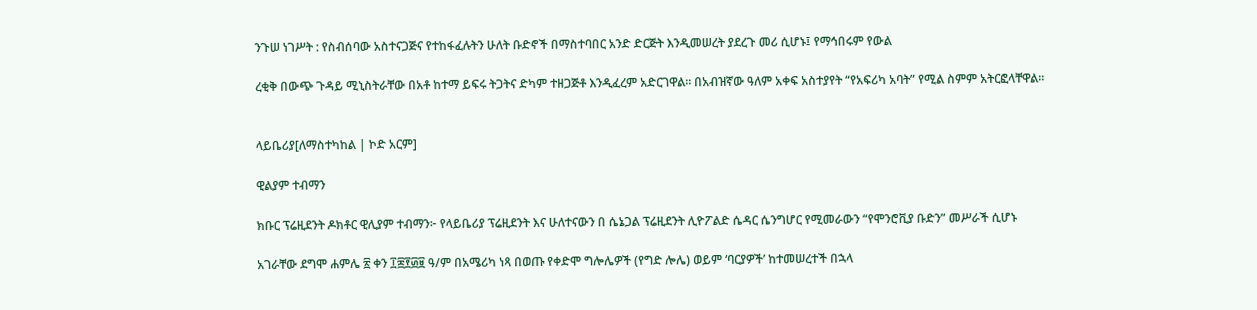ንጉሠ ነገሥት : የስብሰባው አስተናጋጅና የተከፋፈሉትን ሁለት ቡድኖች በማስተባበር አንድ ድርጅት እንዲመሠረት ያደረጉ መሪ ሲሆኑ፤ የማኅበሩም የውል

ረቂቅ በውጭ ጉዳይ ሚኒስትራቸው በአቶ ከተማ ይፍሩ ትጋትና ድካም ተዘጋጅቶ እንዲፈረም አድርገዋል። በአብዝኛው ዓለም አቀፍ አስተያየት “የአፍሪካ አባት” የሚል ስምም አትርፎላቸዋል።


ላይቤሪያ[ለማስተካከል | ኮድ አርም]

ዊልያም ተብማን

ክቡር ፕሬዚደንት ዶክቶር ዊሊያም ተብማን፦ የላይቤሪያ ፕሬዚደንት እና ሁለተናውን በ ሴኔጋል ፕሬዚደንት ሊዮፖልድ ሴዳር ሴንግሆር የሚመራውን “የሞንሮቪያ ቡድን” መሥራች ሲሆኑ

አገራቸው ደግሞ ሐምሌ ፳ ቀን ፲፰፻፴፱ ዓ/ም በአሜሪካ ነጻ በወጡ የቀድሞ ግሎሌዎች (የግድ ሎሌ) ወይም ‘ባርያዎች’ ከተመሠረተች በኋላ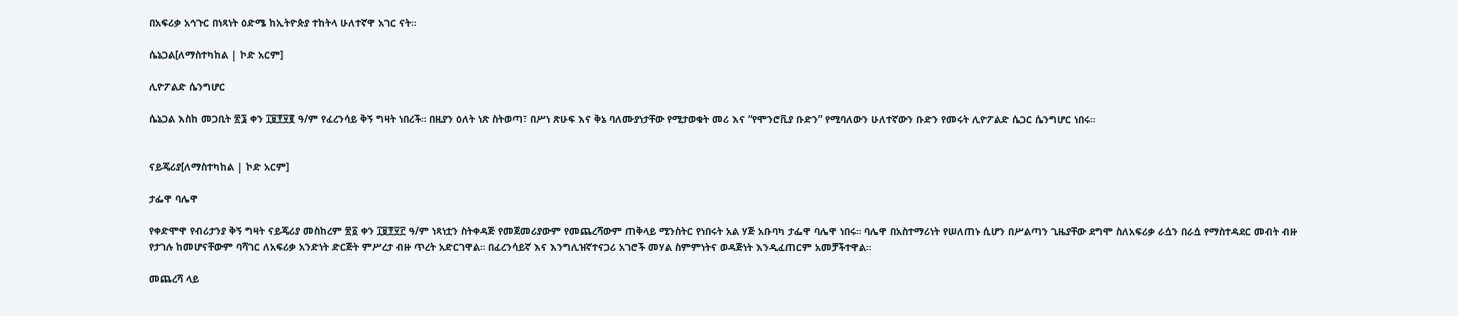በአፍሪቃ አኅጉር በነጻነት ዕድሜ ከኢትዮጵያ ተከትላ ሁለተኛዋ አገር ናት።

ሴኔጋል[ለማስተካከል | ኮድ አርም]

ሊዮፖልድ ሴንግሆር

ሴኔጋል እስከ መጋቢት ፳፮ ቀን ፲፱፻፶፪ ዓ/ም የፈረንሳይ ቅኝ ግዛት ነበረች። በዚያን ዕለት ነጽ ስትወጣ፣ በሥነ ጽሁፍ እና ቅኔ ባለሙያነታቸው የሚታወቁት መሪ እና “የሞንሮቪያ ቡድን” የሚባለውን ሁለተኛውን ቡድን የመሩት ሊዮፖልድ ሴጋር ሴንግሆር ነበሩ።


ናይጄሪያ[ለማስተካከል | ኮድ አርም]

ታፌዋ ባሌዋ

የቀድሞዋ የብሪታንያ ቅኝ ግዛት ናይጄሪያ መስከረም ፳፩ ቀን ፲፱፻፶፫ ዓ/ም ነጻነቷን ስትቀዳጅ የመጀመሪያውም የመጨረሻውም ጠቅላይ ሚንስትር የነበሩት አል ሃጅ አቡባካ ታፌዋ ባሌዋ ነበሩ። ባሌዋ በአስተማሪነት የሠለጠኑ ሲሆን በሥልጣን ጊዜያቸው ደግሞ ስለአፍሪቃ ራሷን በራሷ የማስተዳደር መብት ብዙ የታገሉ ከመሆናቸውም ባሻገር ለአፍሪቃ አንድነት ድርጅት ምሥረታ ብዙ ጥረት አድርገዋል። በፈረንሳይኛ እና እንግሊዝኛተናጋሪ አገሮች መሃል ስምምነትና ወዳጅነት እንዲፈጠርም አመቻችተዋል።

መጨረሻ ላይ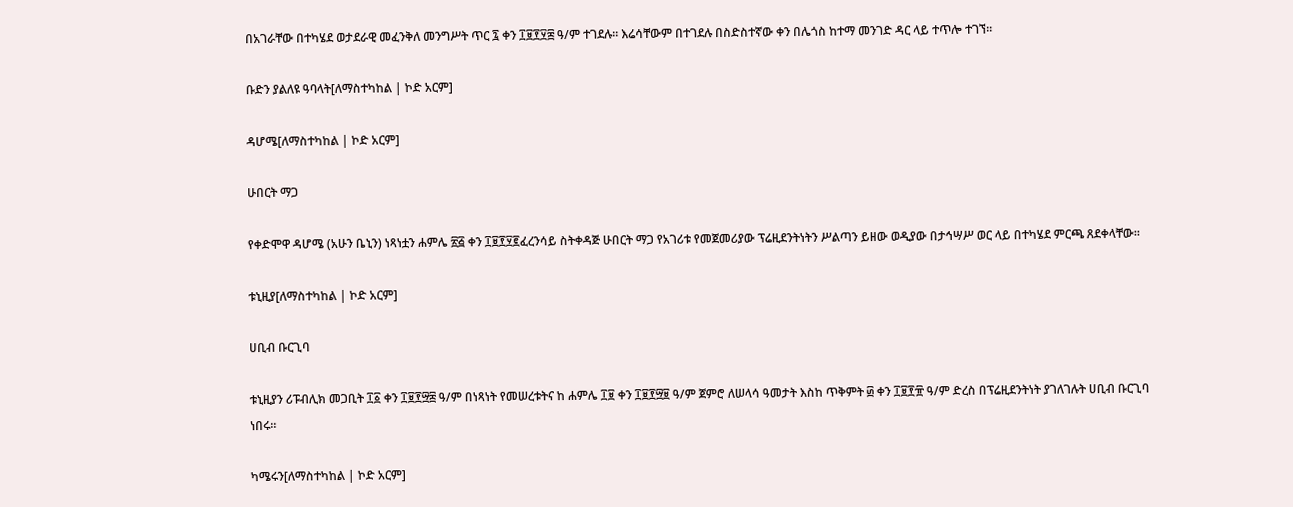በአገራቸው በተካሄደ ወታደራዊ መፈንቅለ መንግሥት ጥር ፯ ቀን ፲፱፻፶፰ ዓ/ም ተገደሉ። እሬሳቸውም በተገደሉ በስድስተኛው ቀን በሌጎስ ከተማ መንገድ ዳር ላይ ተጥሎ ተገኘ።

ቡድን ያልለዩ ዓባላት[ለማስተካከል | ኮድ አርም]

ዳሆሜ[ለማስተካከል | ኮድ አርም]

ሁበርት ማጋ

የቀድሞዋ ዳሆሜ (አሁን ቤኒን) ነጻነቷን ሐምሌ ፳፭ ቀን ፲፱፻፶፪ፈረንሳይ ስትቀዳጅ ሁበርት ማጋ የአገሪቱ የመጀመሪያው ፕሬዚደንትነትን ሥልጣን ይዘው ወዲያው በታኅሣሥ ወር ላይ በተካሄደ ምርጫ ጸደቀላቸው።

ቱኒዚያ[ለማስተካከል | ኮድ አርም]

ሀቢብ ቡርጊባ

ቱኒዚያን ሪፑብሊክ መጋቢት ፲፩ ቀን ፲፱፻፵፰ ዓ/ም በነጻነት የመሠረቱትና ከ ሐምሌ ፲፱ ቀን ፲፱፻፵፱ ዓ/ም ጀምሮ ለሠላሳ ዓመታት እስከ ጥቅምት ፴ ቀን ፲፱፻፹ ዓ/ም ድረስ በፕሬዚደንትነት ያገለገሉት ሀቢብ ቡርጊባ ነበሩ።

ካሜሩን[ለማስተካከል | ኮድ አርም]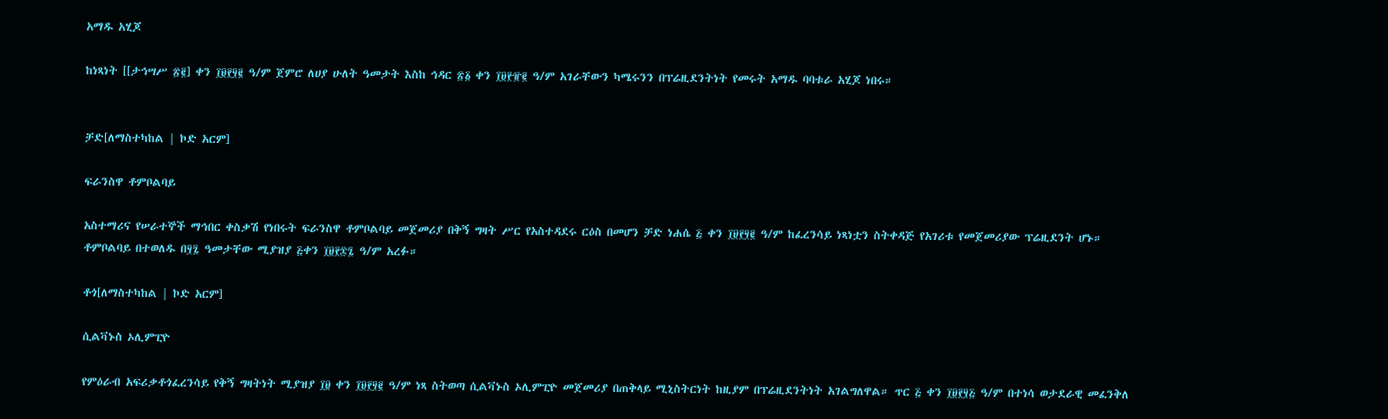አማዱ አሂጆ

ከነጻነት [[ታኅሣሥ ፳፪] ቀን ፲፱፻፶፪ ዓ/ም ጀምሮ ለሀያ ሁለት ዓመታት እስከ ኅዳር ፳፩ ቀን ፲፱፻፹፪ ዓ/ም አገራቸውን ካሜሩንን በፕሬዚደንትነት የመሩት አማዱ ባባቱራ አሂጆ ነበሩ።


ቻድ[ለማስተካከል | ኮድ አርም]

ፍራንስዋ ቶምቦልባይ

አስተማሪና የሠራተኞች ማኅበር ቀስቃሽ የነበሩት ፍራንስዋ ቶምቦልባይ መጀመሪያ በቅኝ ግዛት ሥር የአስተዳደሩ ርዕስ በመሆን ቻድ ነሐሴ ፭ ቀን ፲፱፻፶፪ ዓ/ም ከፈረንሳይ ነጻነቷን ስትቀዳጅ የአገሪቱ የመጀመሪያው ፕሬዚደንት ሆኑ። ቶምቦልባይ በተወለዱ በ፶፯ ዓመታቸው ሚያዝያ ፭ቀን ፲፱፻፷፯ ዓ/ም አረፉ።

ቶጎ[ለማስተካከል | ኮድ አርም]

ሲልቫኑስ ኦሊምፒዮ

የምዕራብ አፍሪቃቶጎፈረንሳይ የቅኝ ግዛትነት ሚያዝያ ፲፱ ቀን ፲፱፻፶፪ ዓ/ም ነጻ ስትወጣ ሲልቫኑስ ኦሊምፒዮ መጀመሪያ በጠቅላይ ሚኒስትርነት ከዚያም በፕሬዚደንትነት አገልግለዋል። ጥር ፭ ቀን ፲፱፻፶፭ ዓ/ም በተነሳ ወታደራዊ መፈንቅለ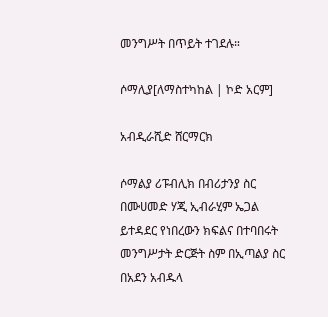መንግሥት በጥይት ተገደሉ።

ሶማሊያ[ለማስተካከል | ኮድ አርም]

አብዲራሺድ ሸርማርክ

ሶማልያ ሪፑብሊክ በብሪታንያ ስር በሙሀመድ ሃጂ ኢብራሂም ኤጋል ይተዳደር የነበረውን ክፍልና በተባበሩት መንግሥታት ድርጅት ስም በኢጣልያ ስር በአደን አብዱላ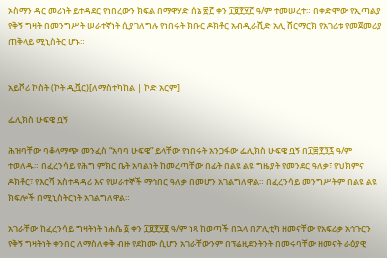ኦስማን ዳር መሪነት ይተዳደር የነበረውን ክፍል በማዋሃድ ሰኔ ፳፫ ቀን ፲፱፻፶፫ ዓ/ም ተመሠረተ። በቀድሞው የኢጣልያ የቅኝ ግዛት በመንግሥት ሠራተኛነት ሲያገለግሉ የነበሩት ክቡር ዶክቶር አብዲራሺድ አሊ ሸርማርክ የአገሪቱ የመጀመሪያ ጠቅላይ ሚኒስትር ሆኑ።


አይቮሪ ኮስት (ኮት ዲቯር)[ለማስተካከል | ኮድ አርም]

ፌሊክስ ሁፍዌ ቧኝ

ሕዝባቸው ባቆላማጭ መንፈስ “አባባ ሁፍዌ” ይላቸው የነበሩት አንጋፋው ፌሊክስ ሁፍዌ ቧኝ በ፲፰፻፺፯ ዓ/ም ተወለዱ። በፈረንሳይ የሕግ ምክር ቤት አባልነት ከመረጣቸው በፊት በልዩ ልዩ ግዜያት የመንደር ዓለቃ፣ የህክምና ዶክቶር፣ የእርሻ አስተዳዳሪ እና የሠራተኞች ማኅበር ዓለቃ በመሆን አገልግለዋል። በፈረንሳይ መንግሥትም በልዩ ልዩ ክፍሎች በሚኒስትርነት አገልግለዋል።

አገራቸው ከፈረንሳይ ግዛትነት ነሐሴ ፩ ቀን ፲፱፻፶፪ ዓ/ም ነጻ ከወጣች በኋላ በፖሊቲካ ዘመናቸው የአፍሪቃ አኅጉርን የቅኝ ግዛትነት ቀንበር ለማስለቀቅ ብዙ የደከሙ ሲሆን አገራቸውንም በፕሬዚደንትንት በመሩባቸው ዘመናት ራዕያዊ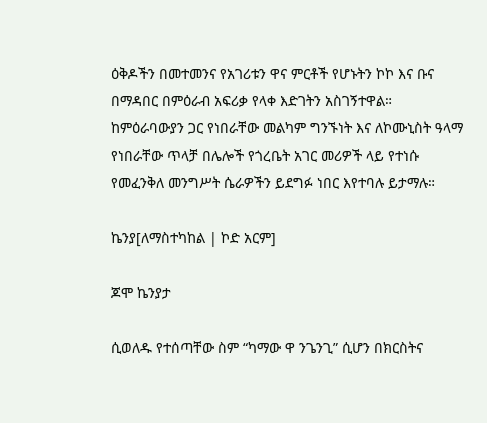ዕቅዶችን በመተመንና የአገሪቱን ዋና ምርቶች የሆኑትን ኮኮ እና ቡና በማዳበር በምዕራብ አፍሪቃ የላቀ እድገትን አስገኝተዋል። ከምዕራባውያን ጋር የነበራቸው መልካም ግንኙነት እና ለኮሙኒስት ዓላማ የነበራቸው ጥላቻ በሌሎች የጎረቤት አገር መሪዎች ላይ የተነሱ የመፈንቅለ መንግሥት ሴራዎችን ይደግፉ ነበር እየተባሉ ይታማሉ።

ኬንያ[ለማስተካከል | ኮድ አርም]

ጆሞ ኬንያታ

ሲወለዱ የተሰጣቸው ስም “ካማው ዋ ንጌንጊ” ሲሆን በክርስትና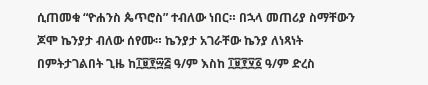ሲጠመቁ “ዮሐንስ ጴጥሮስ” ተብለው ነበር። በኋላ መጠሪያ ስማቸውን ጆሞ ኬንያታ ብለው ሰየሙ። ኬንያታ አገራቸው ኬንያ ለነጻነት በምትታገልበት ጊዜ ከ፲፱፻፵፭ ዓ/ም እስከ ፲፱፻፶፩ ዓ/ም ድረስ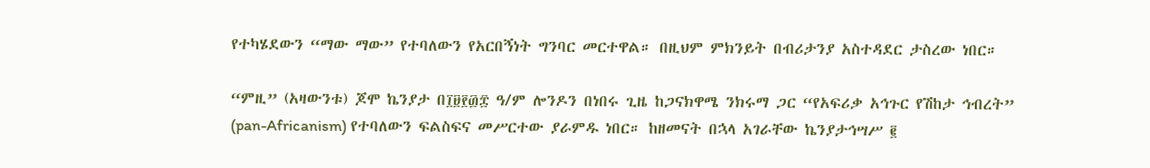የተካሄደውን “ማው ማው” የተባለውን የአርበኝነት ግንባር መርተዋል። በዚህም ምክንይት በብሪታንያ አስተዳደር ታስረው ነበር።

“ምዚ” (አዛውንቱ) ጆሞ ኬንያታ በ፲፱፻፴፰ ዓ/ም ሎንዶን በነበሩ ጊዜ ከጋናክዋሜ ንክሩማ ጋር “የአፍሪቃ አኅጉር የሽከታ ኅብረት” (pan-Africanism) የተባለውን ፍልስፍና መሥርተው ያራምዱ ነበር። ከዘመናት በኋላ አገራቸው ኬንያታኅሣሥ ፪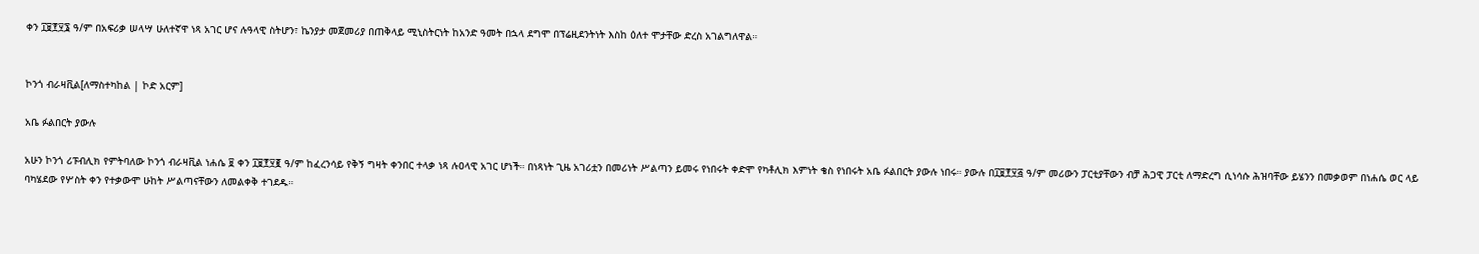ቀን ፲፱፻፶፮ ዓ/ም በአፍሪቃ ሠላሣ ሁለተኛዋ ነጻ አገር ሆና ሉዓላዊ ስትሆን፣ ኬንያታ መጀመሪያ በጠቅላይ ሚኒስትርነት ከአንድ ዓመት በኋላ ደግሞ በፕሬዚደንትነት እስከ ዕለተ ሞታቸው ድረስ አገልግለዋል።


ኮንጎ ብራዛቪል[ለማስተካከል | ኮድ አርም]

አቤ ፉልበርት ያውሉ

አሁን ኮንጎ ሪፑብሊክ የምትባለው ኮንጎ ብራዛቪል ነሐሴ ፱ ቀን ፲፱፻፶፪ ዓ/ም ከፈረንሳይ የቅኝ ግዛት ቀንበር ተላቃ ነጻ ሉዐላዊ አገር ሆነች። በነጻነት ጊዜ አገሪቷን በመሪነት ሥልጣን ይመሩ የነበሩት ቀድሞ የካቶሊክ እምነት ቄስ የነበሩት አቤ ፉልበርት ያውሉ ነበሩ። ያውሉ በ፲፱፻፶፭ ዓ/ም መሪውን ፓርቲያቸውን ብቻ ሕጋዊ ፓርቲ ለማድረግ ሲነሳሱ ሕዝባቸው ይሄንን በመቃወም በነሐሴ ወር ላይ ባካሄደው የሦስት ቀን የተቃውሞ ሁከት ሥልጣናቸውን ለመልቀቅ ተገደዱ።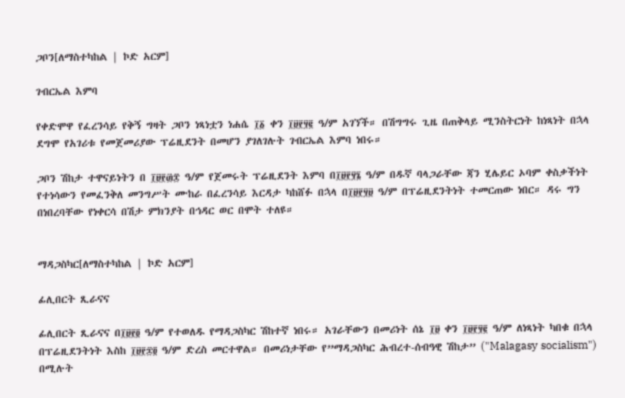ጋቦን[ለማስተካከል | ኮድ አርም]

ገብርኤል እምባ

የቀድሞዋ የፈረንሳይ የቅኝ ግዛት ጋቦን ነጻነቷን ነሐሴ ፲፩ ቀን ፲፱፻፶፪ ዓ/ም አገኘች። በሽግግሩ ጊዜ በጠቅላይ ሚንስትርነት ከነጻነት በኋላ ደግሞ የአገሪቱ የመጀመሪያው ፕሬዚደንት በመሆን ያገለገሉት ገብርኤል እምባ ነበሩ።

ጋቦን ሽከታ ተዋናይነትን በ ፲፱፻፴፰ ዓ/ም የጀመሩት ፕሬዚደንት እምባ በ፲፱፻፶፮ ዓ/ም በዱኛ ባላጋራቸው ጃን ሂሌይር ኦባም ቀስቃችነት የተነሳውን የመፈንቅለ መንግሥት ሙከራ በፈረንሳይ እርዳታ ካከሸፉ በኋላ በ፲፱፻፶፱ ዓ/ም በፕሬዚደንትነት ተመርጠው ነበር። ዳሩ ግን በነበረባቸው የነቀርሳ በሽታ ምክንያት በኅዳር ወር በሞት ተለዩ።


ማዳጋስካር[ለማስተካከል | ኮድ አርም]

ፊሊበርት ጺራናና

ፊሊበርት ጺራናና በ፲፱፻፬ ዓ/ም የተወለዱ የማዳጋስካር ሽከተኛ ነበሩ። አገራቸውን በመሪነት ሰኔ ፲፱ ቀን ፲፱፻፶፪ ዓ/ም ለነጻነት ካበቁ በኋላ በፕሬዚደንትነት እስከ ፲፱፻፷፬ ዓ/ም ድረስ መርተዋል። በመሪነታቸው የ”ማዳጋስካር ሕብረተ-ሰብዓዊ ሽከታ” ("Malagasy socialism") በሚሉት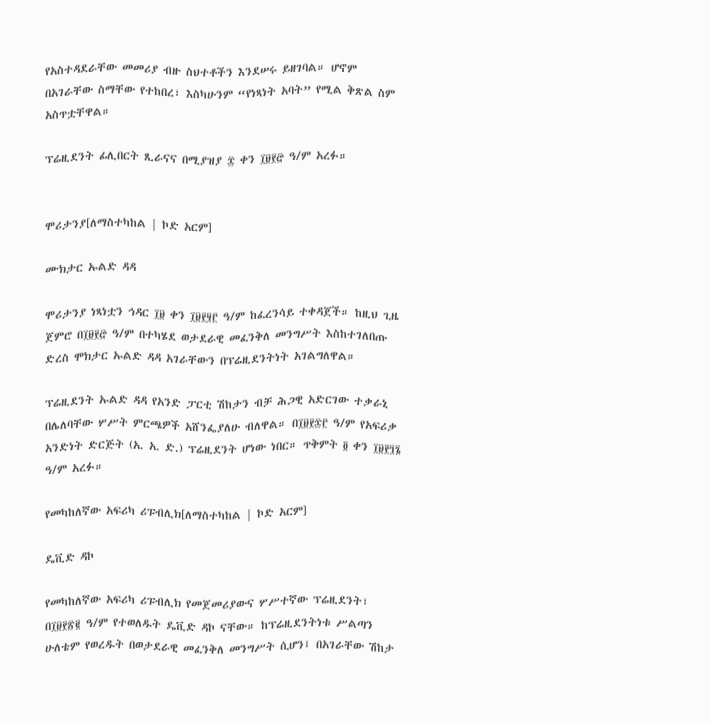የአስተዳደራቸው መመሪያ ብዙ ስህተቶችን እንደሠሩ ይዘገባል። ሆኖም በአገራቸው ስማቸው የተከበረ፣ እስካሁንም “የነጻነት አባት” የሚል ቅጽል ስም አስጥቷቸዋል።

ፕሬዚደንት ፊሊበርት ጺራናና በሚያዝያ ፰ ቀን ፲፱፻፸ ዓ/ም አረፉ።


ሞሪታንያ[ለማስተካከል | ኮድ አርም]

ሙክታር ኡልድ ዳዳ

ሞሪታንያ ነጻነቷን ኅዳር ፲፱ ቀን ፲፱፻፶፫ ዓ/ም ከፈረንሳይ ተቀዳጀች። ከዚህ ጊዜ ጀምሮ በ፲፱፻፸ ዓ/ም በተካሄደ ወታደራዊ መፈንቅለ መንግሥት እስከተገለበጡ ድረስ ሞክታር ኡልድ ዳዳ አገራቸውን በፕሬዚደንትነት አገልግለዋል።

ፕሬዚደንት ኡልድ ዳዳ የአንድ ፓርቲ ሽከታን ብቻ ሕጋዊ አድርገው ተቃራኒ በሌለባቸው ሦሥት ምርጫዎች አሸንፌያለሁ ብለዋል። በ፲፱፻፷፫ ዓ/ም የአፍሪቃ አንድነት ድርጅት (አ. አ. ድ.) ፕሬዚደንት ሆነው ነበር። ጥቅምት ፬ ቀን ፲፱፻፺፮ ዓ/ም አረፉ።

የመካከለኛው አፍሪካ ሪፑብሊክ[ለማስተካከል | ኮድ አርም]

ዴቪድ ዳኮ

የመካከለኛው አፍሪካ ሪፑብሊክ የመጀመሪያውና ሦሥተኛው ፕሬዚደንት፣ በ፲፱፻፳፪ ዓ/ም የተወለዱት ዴቪድ ዳኮ ናቸው። ከፕሬዚደንትነቱ ሥልጣን ሁለቴም የወረዱት በወታደራዊ መፈንቅለ መንግሥት ሲሆን፤ በአገራቸው ሽከታ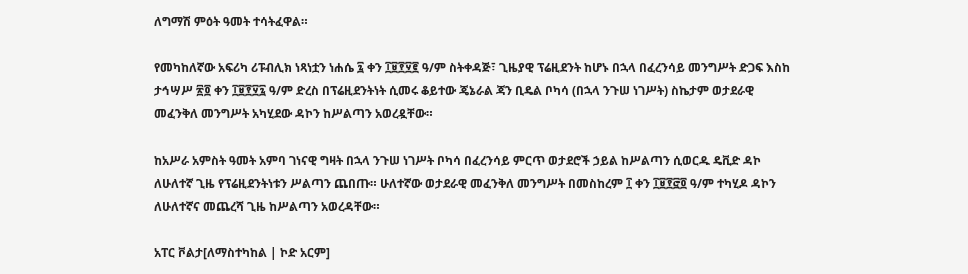ለግማሽ ምዕት ዓመት ተሳትፈዋል።

የመካከለኛው አፍሪካ ሪፑብሊክ ነጻነቷን ነሐሴ ፯ ቀን ፲፱፻፶፪ ዓ/ም ስትቀዳጅ፣ ጊዜያዊ ፕሬዚደንት ከሆኑ በኋላ በፈረንሳይ መንግሥት ድጋፍ እስከ ታኅሣሥ ፳፬ ቀን ፲፱፻፶፯ ዓ/ም ድረስ በፕሬዚደንትነት ሲመሩ ቆይተው ጄኔራል ጃን ቢዴል ቦካሳ (በኋላ ንጉሠ ነገሥት) ስኬታም ወታደራዊ መፈንቅለ መንግሥት አካሂደው ዳኮን ከሥልጣን አወረዷቸው።

ከአሥራ አምስት ዓመት አምባ ገነናዊ ግዛት በኋላ ንጉሠ ነገሥት ቦካሳ በፈረንሳይ ምርጥ ወታደሮች ኃይል ከሥልጣን ሲወርዱ ዴቪድ ዳኮ ለሁለተኛ ጊዜ የፕሬዚደንትነቱን ሥልጣን ጨበጡ። ሁለተኛው ወታደራዊ መፈንቅለ መንግሥት በመስከረም ፲ ቀን ፲፱፻፸፬ ዓ/ም ተካሂዶ ዳኮን ለሁለተኛና መጨረሻ ጊዜ ከሥልጣን አወረዳቸው።

አፐር ቮልታ[ለማስተካከል | ኮድ አርም]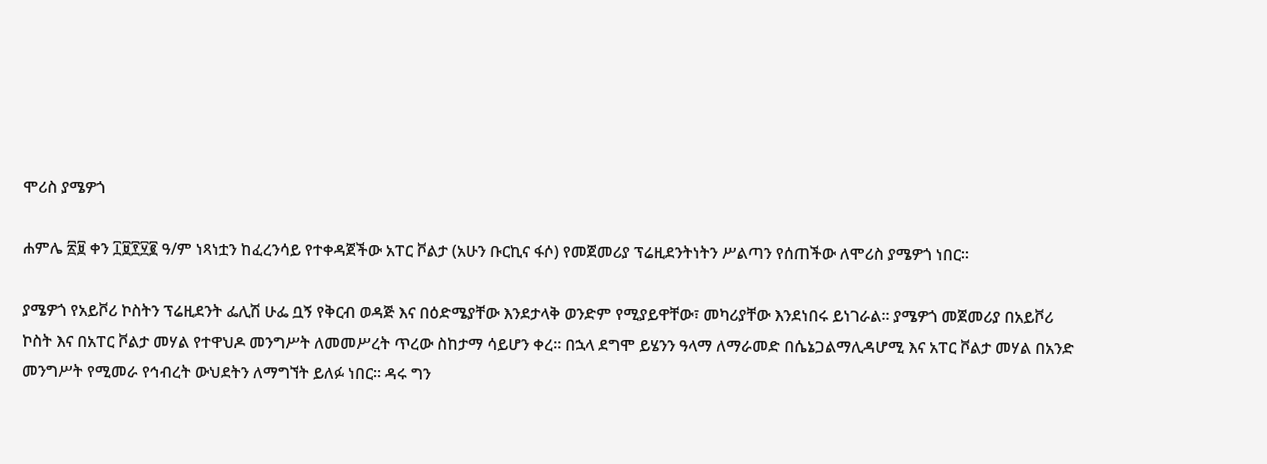ሞሪስ ያሜዎጎ

ሐምሌ ፳፱ ቀን ፲፱፻፶፪ ዓ/ም ነጻነቷን ከፈረንሳይ የተቀዳጀችው አፐር ቮልታ (አሁን ቡርኪና ፋሶ) የመጀመሪያ ፕሬዚደንትነትን ሥልጣን የሰጠችው ለሞሪስ ያሜዎጎ ነበር።

ያሜዎጎ የአይቮሪ ኮስትን ፕሬዚደንት ፌሊሽ ሁፌ ቧኝ የቅርብ ወዳጅ እና በዕድሜያቸው እንደታላቅ ወንድም የሚያይዋቸው፣ መካሪያቸው እንደነበሩ ይነገራል። ያሜዎጎ መጀመሪያ በአይቮሪ ኮስት እና በአፐር ቮልታ መሃል የተዋህዶ መንግሥት ለመመሥረት ጥረው ስከታማ ሳይሆን ቀረ። በኋላ ደግሞ ይሄንን ዓላማ ለማራመድ በሴኔጋልማሊዳሆሚ እና አፐር ቮልታ መሃል በአንድ መንግሥት የሚመራ የኅብረት ውህደትን ለማግኘት ይለፉ ነበር። ዳሩ ግን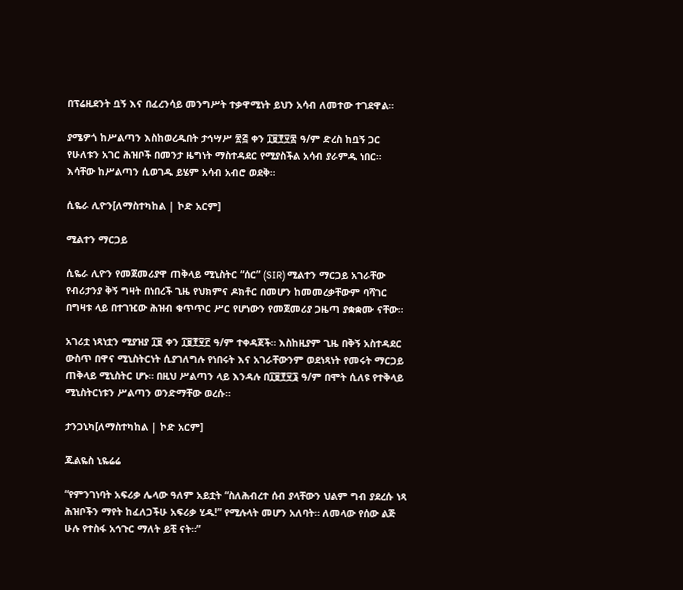በፕሬዚደንት ቧኝ እና በፈረንሳይ መንግሥት ተቃዋሚነት ይህን አሳብ ለመተው ተገደዋል።

ያሜዎጎ ከሥልጣን እስከወረዱበት ታኅሣሥ ፳፭ ቀን ፲፱፻፶፰ ዓ/ም ድረስ ከቧኝ ጋር የሁለቱን አገር ሕዝቦች በመንታ ዜግነት ማስተዳደር የሚያስችል አሳብ ያራምዱ ነበር። እሳቸው ከሥልጣን ሲወገዱ ይሄም አሳብ አብሮ ወደቅ።

ሲዬራ ሊዮን[ለማስተካከል | ኮድ አርም]

ሚልተን ማርጋይ

ሲዬራ ሊዮን የመጀመሪያዋ ጠቅላይ ሚኒስትር “ሰር” (SIR) ሚልተን ማርጋይ አገራቸው የብሪታንያ ቅኝ ግዛት በነበረች ጊዜ የህክምና ዶክቶር በመሆን ከመመረቃቸውም ባሻገር በግዛቱ ላይ በተገዢው ሕዝብ ቁጥጥር ሥር የሆነውን የመጀመሪያ ጋዜጣ ያቋቋሙ ናቸው።

አገሪቷ ነጻነቷን ሚያዝያ ፲፱ ቀን ፲፱፻፶፫ ዓ/ም ተቀዳጀች። እስከዚያም ጊዜ በቅኝ አስተዳደር ውስጥ በዋና ሚኒስትርነት ሲያገለግሉ የነበሩት እና አገራቸውንም ወደነጻነት የመሩት ማርጋይ ጠቅላይ ሚኒስትር ሆኑ። በዚህ ሥልጣን ላይ እንዳሉ በ፲፱፻፶፮ ዓ/ም በሞት ሲለዩ የተቅላይ ሚኒስትርነቱን ሥልጣን ወንድማቸው ወረሱ።

ታንጋኒካ[ለማስተካከል | ኮድ አርም]

ጁልዬስ ኒዬሬሬ

“የምንገነባት አፍሪቃ ሌላው ዓለም አይቷት “ስለሕብረተ ሰብ ያላቸውን ህልም ግብ ያደረሱ ነጻ ሕዝቦችን ማየት ከፈለጋችሁ አፍሪቃ ሂዱ!” የሚሉላት መሆን አለባት። ለመላው የሰው ልጅ ሁሉ የተስፋ አኅጉር ማለት ይቺ ናት።”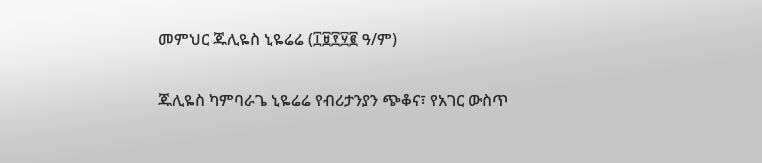መምህር ጁሊዬስ ኒዬሬሬ (፲፱፻፶፪ ዓ/ም)

ጁሊዬስ ካምባራጌ ኒዬሬሬ የብሪታንያን ጭቆና፣ የአገር ውስጥ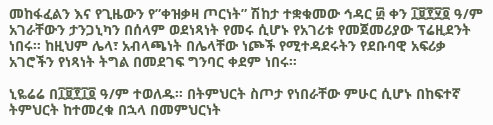መከፋፈልን እና የጊዜውን የ”ቀዝቃዛ ጦርነት” ሽከታ ተቋቁመው ኅዳር ፴ ቀን ፲፱፻፶፬ ዓ/ም አገራቸውን ታንጋኒካን በሰላም ወደነጻነት የመሩ ሲሆኑ የአገሪቱ የመጀመሪያው ፕሬዚደንት ነበሩ። ከዚህም ሌላ፣ አብላጫነት በሌላቸው ነጮች የሚተዳደሩትን የደቡባዊ አፍሪቃ አገሮችን የነጻነት ትግል በመደገፍ ግንባር ቀደም ነበሩ።

ኒዬሬሬ በ፲፱፻፲፬ ዓ/ም ተወለዱ። በትምህርት ስጦታ የነበራቸው ምሁር ሲሆኑ በከፍተኛ ትምህርት ከተመረቁ በኋላ በመምህርነት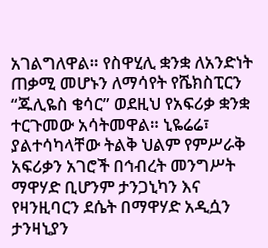አገልግለዋል። የስዋሂሊ ቋንቋ ለአንድነት ጠቃሚ መሆኑን ለማሳየት የሼክስፒርን “ጁሊዬስ ቄሳር” ወደዚህ የአፍሪቃ ቋንቋ ተርጉመው አሳትመዋል። ኒዬሬሬ፣ ያልተሳካላቸው ትልቅ ህልም የምሥራቅ አፍሪቃን አገሮች በኅብረት መንግሥት ማዋሃድ ቢሆንም ታንጋኒካን እና የዛንዚባርን ደሴት በማዋሃድ አዲሷን ታንዛኒያን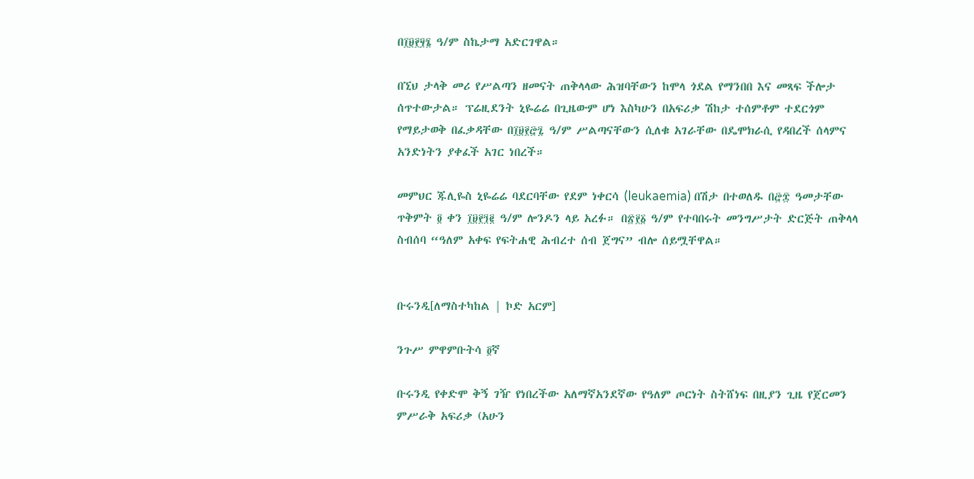በ፲፱፻፶፮ ዓ/ም ስኬታማ አድርገዋል።

በኚህ ታላቅ መሪ የሥልጣን ዘመናት ጠቅላላው ሕዝባቸውን ከሞላ ጎደል የማንበበ እና መጻፍ ችሎታ ሰጥተውታል። ፕሬዚደንት ኒዬሬሬ በጊዜውም ሆነ እስካሁን በአፍሪቃ ሽከታ ተሰምቶም ተደርጎም የማይታወቅ በፈቃዳቸው በ፲፱፻፸፯ ዓ/ም ሥልጣናቸውን ሲለቁ አገራቸው በዴሞክራሲ የዳበረች ሰላምና አንድነትን ያቀፈች አገር ነበረች።

መምህር ጁሊዬስ ኒዬሬሬ ባደርባቸው የደም ነቀርሳ (leukaemia) በሽታ በተወለዱ በ፸፰ ዓመታቸው ጥቅምት ፬ ቀን ፲፱፻፺፪ ዓ/ም ሎንዶን ላይ አረፉ። በ፳፻፩ ዓ/ም የተባበሩት መንግሥታት ድርጅት ጠቅላላ ስብሰባ “ዓለም አቀፍ የፍትሐዊ ሕብረተ ሰብ ጀግና” ብሎ ሰይሟቸዋል።


ቡሩንዲ[ለማስተካከል | ኮድ አርም]

ንጉሥ ምዋምቡትሳ ፬ኛ

ቡሩንዲ የቀድሞ ቅኝ ገዥ የነበረችው አለማኛአንደኛው የዓለም ጦርነት ስትሸነፍ በዚያን ጊዜ የጀርመን ምሥራቅ አፍሪቃ (አሁን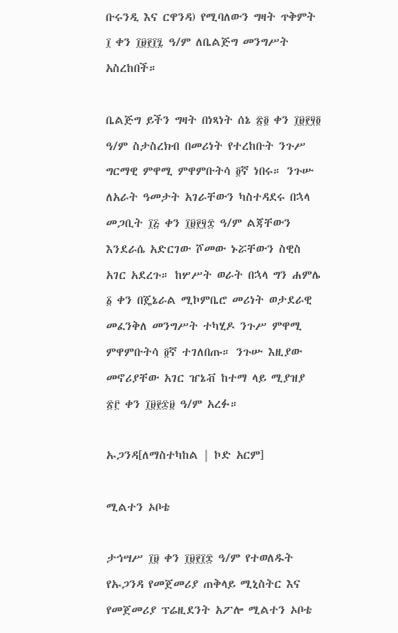ቡሩንዲ እና ርዋንዳ) የሚባለውን ግዛት ጥቅምት ፲ ቀን ፲፱፻፲፯ ዓ/ም ለቤልጅግ መንግሥት አስረከበች።

ቤልጅግ ይችን ግዛት በነጻነት ሰኔ ፳፬ ቀን ፲፱፻፶፬ ዓ/ም ስታስረክብ በመሪነት የተረከቡት ንጉሥ ግርማዊ ምዋሚ ምዋምቡትሳ ፬ኛ ነበሩ። ንጉሡ ለአራት ዓመታት አገራቸውን ካስተዳደሩ በኋላ መጋቢት ፲፭ ቀን ፲፱፻፶፰ ዓ/ም ልጃቸውን እንደራሴ አድርገው ሾመው ኑሯቸውን ስዊስ አገር አደረጉ። ከሦሥት ወራት በኋላ ግን ሐምሌ ፩ ቀን በጄኔራል ሚኮምቤሮ መሪነት ወታደራዊ መፈንቅለ መንግሥት ተካሂዶ ንጉሥ ምዋሚ ምዋምቡትሳ ፬ኛ ተገለበጡ። ንጉሡ እዚያው መኖሪያቸው አገር ዠኔቭ ከተማ ላይ ሚያዝያ ፳፫ ቀን ፲፱፻፷፱ ዓ/ም አረፉ።

ኡጋንዳ[ለማስተካከል | ኮድ አርም]

ሚልተን ኦቦቴ

ታኅሣሥ ፲፱ ቀን ፲፱፻፲፰ ዓ/ም የተወለዱት የኡጋንዳ የመጀመሪያ ጠቅላይ ሚኒስትር እና የመጀመሪያ ፕሬዚደንት አፖሎ ሚልተን ኦቦቴ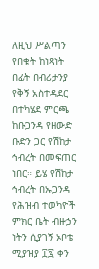ለዚህ ሥልጣን የበቁት ከነጻነት በፊት በብሪታንያ የቅኝ አስተዳደር በተካሄደ ምርጫ ከቡጋንዳ የዘውድ ቡድን ጋር የሽከታ ኅብረት በመፍጠር ነበር። ይሄ የሽከታ ኅብረት በኡጋንዳ የሕዝብ ተወካዮች ምክር ቤት ብዙኃን ነትን ሲያገኝ ኦቦቴ ሚያዝያ ፲፯ ቀን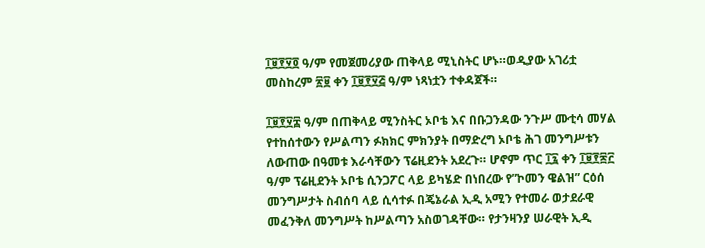፲፱፻፶፬ ዓ/ም የመጀመሪያው ጠቅላይ ሚኒስትር ሆኑ።ወዲያው አገሪቷ መስከረም ፳፱ ቀን ፲፱፻፶፭ ዓ/ም ነጻነቷን ተቀዳጀች።

፲፱፻፶፰ ዓ/ም በጠቅላይ ሚንስትር ኦቦቴ እና በቡጋንዳው ንጉሥ ሙቲሳ መሃል የተከሰተውን የሥልጣን ፉክክር ምክንያት በማድረግ ኦቦቴ ሕገ መንግሥቱን ለውጠው በዓመቱ እራሳቸውን ፕሬዚደንት አደረጉ። ሆኖም ጥር ፲፯ ቀን ፲፱፻፷፫ ዓ/ም ፕሬዚደንት ኦቦቴ ሲንጋፖር ላይ ይካሄድ በነበረው የ”ኮመን ዌልዝ” ርዕሰ መንግሥታት ስብሰባ ላይ ሲሳተፉ በጄኔራል ኢዲ አሚን የተመራ ወታደራዊ መፈንቅለ መንግሥት ከሥልጣን አስወገዳቸው። የታንዛንያ ሠራዊት ኢዲ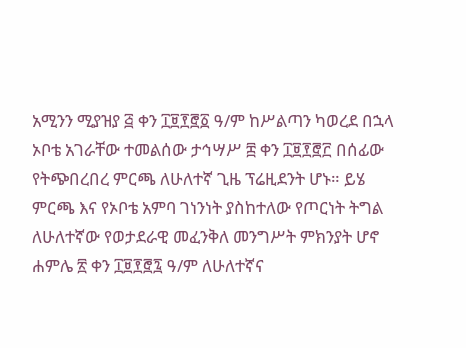አሚንን ሚያዝያ ፭ ቀን ፲፱፻፸፩ ዓ/ም ከሥልጣን ካወረደ በኋላ ኦቦቴ አገራቸው ተመልሰው ታኅሣሥ ፰ ቀን ፲፱፻፸፫ በሰፊው የትጭበረበረ ምርጫ ለሁለተኛ ጊዜ ፕሬዚደንት ሆኑ። ይሄ ምርጫ እና የኦቦቴ አምባ ገነንነት ያስከተለው የጦርነት ትግል ለሁለተኛው የወታደራዊ መፈንቅለ መንግሥት ምክንያት ሆኖ ሐምሌ ፳ ቀን ፲፱፻፸፯ ዓ/ም ለሁለተኛና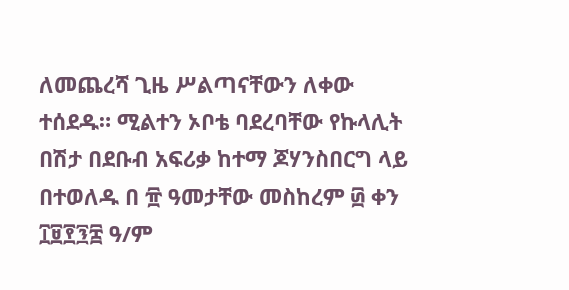ለመጨረሻ ጊዜ ሥልጣናቸውን ለቀው ተሰደዱ። ሚልተን ኦቦቴ ባደረባቸው የኩላሊት በሽታ በደቡብ አፍሪቃ ከተማ ጆሃንስበርግ ላይ በተወለዱ በ ፹ ዓመታቸው መስከረም ፴ ቀን ፲፱፻፺፰ ዓ/ም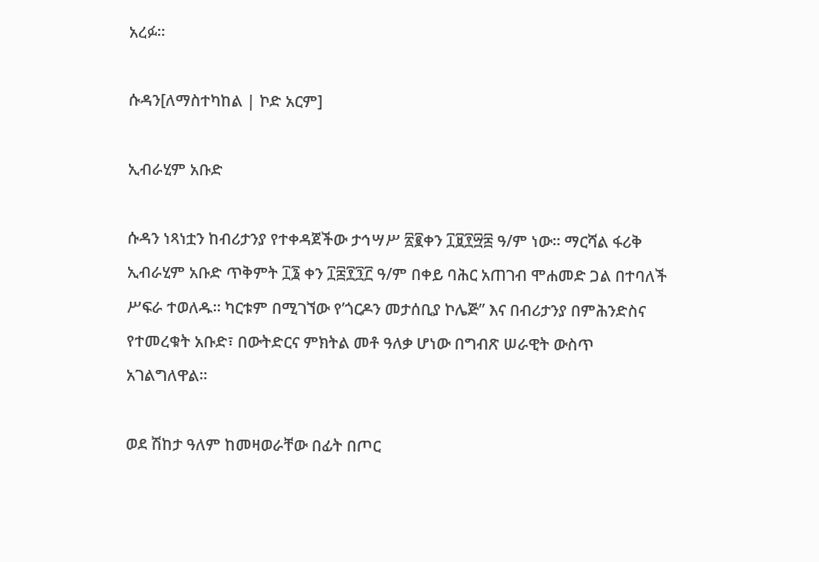አረፉ።

ሱዳን[ለማስተካከል | ኮድ አርም]

ኢብራሂም አቡድ

ሱዳን ነጻነቷን ከብሪታንያ የተቀዳጀችው ታኅሣሥ ፳፪ቀን ፲፱፻፵፰ ዓ/ም ነው። ማርሻል ፋሪቅ ኢብራሂም አቡድ ጥቅምት ፲፮ ቀን ፲፰፻፺፫ ዓ/ም በቀይ ባሕር አጠገብ ሞሐመድ ጋል በተባለች ሥፍራ ተወለዱ። ካርቱም በሚገኘው የ’ጎርዶን መታሰቢያ ኮሌጅ” እና በብሪታንያ በምሕንድስና የተመረቁት አቡድ፣ በውትድርና ምክትል መቶ ዓለቃ ሆነው በግብጽ ሠራዊት ውስጥ አገልግለዋል።

ወደ ሽከታ ዓለም ከመዛወራቸው በፊት በጦር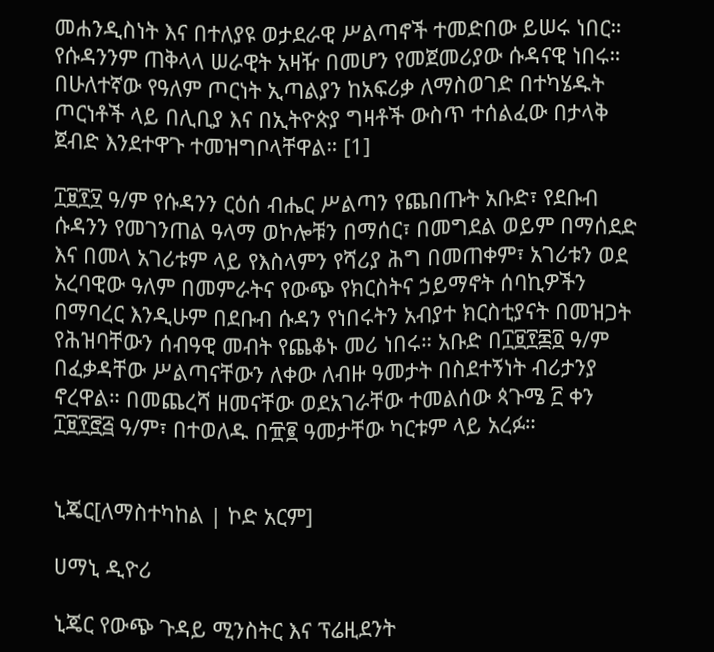መሐንዲስነት እና በተለያዩ ወታደራዊ ሥልጣኖች ተመድበው ይሠሩ ነበር። የሱዳንንም ጠቅላላ ሠራዊት አዛዥ በመሆን የመጀመሪያው ሱዳናዊ ነበሩ። በሁለተኛው የዓለም ጦርነት ኢጣልያን ከአፍሪቃ ለማስወገድ በተካሄዱት ጦርነቶች ላይ በሊቢያ እና በኢትዮጵያ ግዛቶች ውስጥ ተሰልፈው በታላቅ ጀብድ እንደተዋጉ ተመዝግቦላቸዋል። [1]

፲፱፻፶ ዓ/ም የሱዳንን ርዕሰ ብሔር ሥልጣን የጨበጡት አቡድ፣ የደቡብ ሱዳንን የመገንጠል ዓላማ ወኮሎቹን በማሰር፣ በመግደል ወይም በማሰደድ እና በመላ አገሪቱም ላይ የእስላምን የሻሪያ ሕግ በመጠቀም፣ አገሪቱን ወደ አረባዊው ዓለም በመምራትና የውጭ የክርስትና ኃይማኖት ሰባኪዎችን በማባረር እንዲሁም በደቡብ ሱዳን የነበሩትን አብያተ ክርስቲያናት በመዝጋት የሕዝባቸውን ሰብዓዊ መብት የጨቆኑ መሪ ነበሩ። አቡድ በ፲፱፻፷፬ ዓ/ም በፈቃዳቸው ሥልጣናቸውን ለቀው ለብዙ ዓመታት በስደተኝነት ብሪታንያ ኖረዋል። በመጨረሻ ዘመናቸው ወደአገራቸው ተመልሰው ጳጉሜ ፫ ቀን ፲፱፻፸፭ ዓ/ም፣ በተወለዱ በ፹፪ ዓመታቸው ካርቱም ላይ አረፉ።


ኒጄር[ለማስተካከል | ኮድ አርም]

ሀማኒ ዲዮሪ

ኒጄር የውጭ ጉዳይ ሚንስትር እና ፕሬዚደንት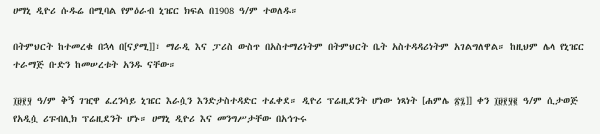ሀማኒ ዲዮሪ ሱዱሬ በሚባል የምዕራብ ኒዤር ክፍል በ1908 ዓ/ም ተወለዱ።

በትምህርት ከተመረቁ በኋላ በ[ናያሚ]]፣ ማራዲ እና ፓሪስ ውስጥ በአስተማሪነትም በትምህርት ቤት አስተዳዳሪነትም አገልግለዋል። ከዚህም ሌላ የኒዤር ተራማጅ ቡድን ከመሠረቱት አንዱ ናቸው።

፲፱፻፶ ዓ/ም ቅኝ ገዢዋ ፈረንሳይ ኒዤር እራሷን እንድታስተዳድር ተፈቀደ። ዲዮሪ ፕሬዚደንት ሆነው ነጻነት [ሐምሌ ፳፯]] ቀን ፲፱፻፶፪ ዓ/ም ሲታወጅ የአዲሷ ሪፑብሊክ ፕሬዚደንት ሆኑ። ሀማኒ ዲዮሪ እና መንግሥታቸው በአኅጉሩ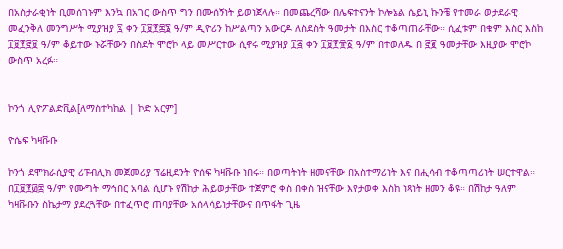በአስታራቂነት ቢመሰገኑም እንኳ በአገር ውስጥ ግን በሙሰኝነት ይወነጀላሉ። በመጨረሻው በሌፍተናንት ኮሎኔል ሴይኒ ኩንቼ የተመራ ወታደራዊ መፈንቅለ መንግሥት ሚያዝያ ፯ ቀን ፲፱፻፷፮ ዓ/ም ዲዮሪን ከሥልጣን አውርዶ ለስደስት ዓመታት በእስር ተቆጣጠራቸው። ሲፈቱም በቁም እስር እስከ ፲፱፻፸፱ ዓ/ም ቆይተው ኑሯቸውን በስደት ሞሮኮ ላይ መሥርተው ሲኖሩ ሚያዝያ ፲፭ ቀን ፲፱፻፹፩ ዓ/ም በተወለዱ በ ፸፪ ዓመታቸው እዚያው ሞሮኮ ውስጥ አረፉ።


ኮንጎ ሊዮፖልድቪል[ለማስተካከል | ኮድ አርም]

ዮሴፍ ካዛቩቡ

ኮንጎ ደሞክራሲያዊ ሪፑብሊክ መጀመሪያ ፕሬዚደንት ዮሰፍ ካዛቩቡ ነበሩ። በወጣትነት ዘመናቸው በአስተማሪነት እና በሒሳብ ተቆጣጣሪነት ሠርተዋል። በ፲፱፻፴፰ ዓ/ም የሙግት ማኅበር አባል ሲሆኑ የሽከታ ሕይወታቸው ተጀምሮ ቀስ በቀስ ዝናቸው እየታወቀ እስከ ነጻነት ዘመን ቆዩ። በሽከታ ዓለም ካዛቩቡን ስኬታማ ያደረጓቸው በተፈጥሮ ጠባያቸው አሰላሳይነታቸውና በጥፋት ጊዜ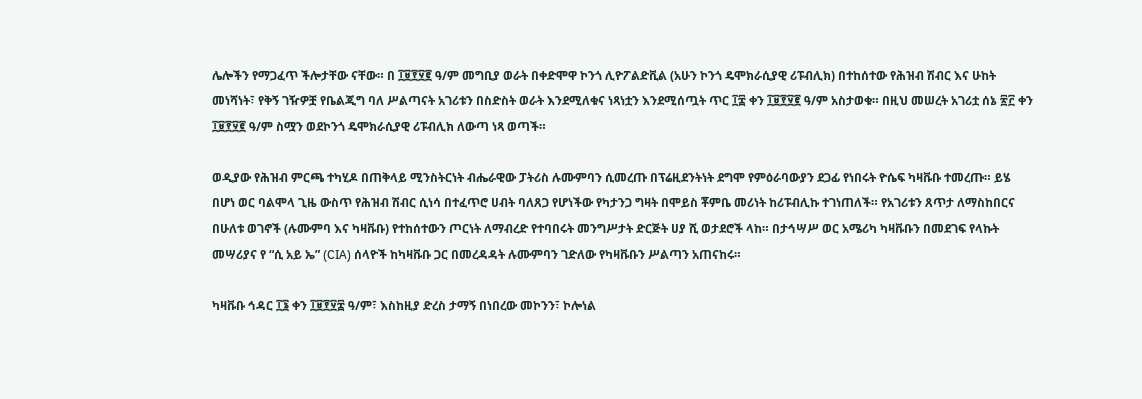ሌሎችን የማጋፈጥ ችሎታቸው ናቸው። በ ፲፱፻፶፪ ዓ/ም መግቢያ ወራት በቀድሞዋ ኮንጎ ሊዮፖልድቪል (አሁን ኮንጎ ዴሞክራሲያዊ ሪፑብሊክ) በተከሰተው የሕዝብ ሽብር እና ሁከት መነሻነት፣ የቅኝ ገዥዎቿ የቤልጂግ ባለ ሥልጣናት አገሪቱን በስድስት ወራት እንደሚለቁና ነጻነቷን እንደሚሰጧት ጥር ፲፰ ቀን ፲፱፻፶፪ ዓ/ም አስታወቁ። በዚህ መሠረት አገሪቷ ሰኔ ፳፫ ቀን ፲፱፻፶፪ ዓ/ም ስሟን ወደኮንጎ ዴሞክራሲያዊ ሪፑብሊክ ለውጣ ነጻ ወጣች።

ወዲያው የሕዝብ ምርጫ ተካሂዶ በጠቅላይ ሚንስትርነት ብሔራዊው ፓትሪስ ሉሙምባን ሲመረጡ በፕሬዚደንትነት ደግሞ የምዕራባውያን ደጋፊ የነበሩት ዮሴፍ ካዛቩቡ ተመረጡ። ይሄ በሆነ ወር ባልሞላ ጊዜ ውስጥ የሕዝብ ሽብር ሲነሳ በተፈጥሮ ሀብት ባለጸጋ የሆነችው የካታንጋ ግዛት በሞይስ ቾምቤ መሪነት ከሪፑብሊኩ ተገነጠለች። የአገሪቱን ጸጥታ ለማስከበርና በሁለቱ ወገኖች (ሉሙምባ እና ካዛቩቡ) የተከሰተውን ጦርነት ለማብረድ የተባበሩት መንግሥታት ድርጅት ሀያ ሺ ወታደሮች ላከ። በታኅሣሥ ወር አሜሪካ ካዛቩቡን በመደገፍ የላኩት መሣሪያና የ “ሲ አይ ኤ” (CIA) ሰላዮች ከካዛቩቡ ጋር በመረዳዳት ሉሙምባን ገድለው የካዛቩቡን ሥልጣን አጠናከሩ።

ካዛቩቡ ኅዳር ፲፮ ቀን ፲፱፻፶፰ ዓ/ም፣ እስከዚያ ድረስ ታማኝ በነበረው መኮንን፣ ኮሎነል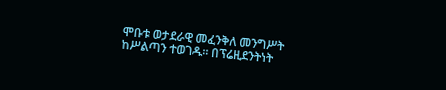ሞቡቱ ወታደራዊ መፈንቅለ መንግሥት ከሥልጣን ተወገዱ። በፕሬዚደንትነት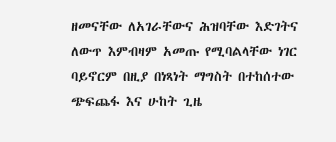ዘመናቸው ለአገራቸውና ሕዝባቸው እድገትና ለውጥ እምብዛም አመጡ የሚባልላቸው ነገር ባይኖርም በዚያ በነጻነት ማግስት በተከሰተው ጭፍጨፋ እና ሁከት ጊዜ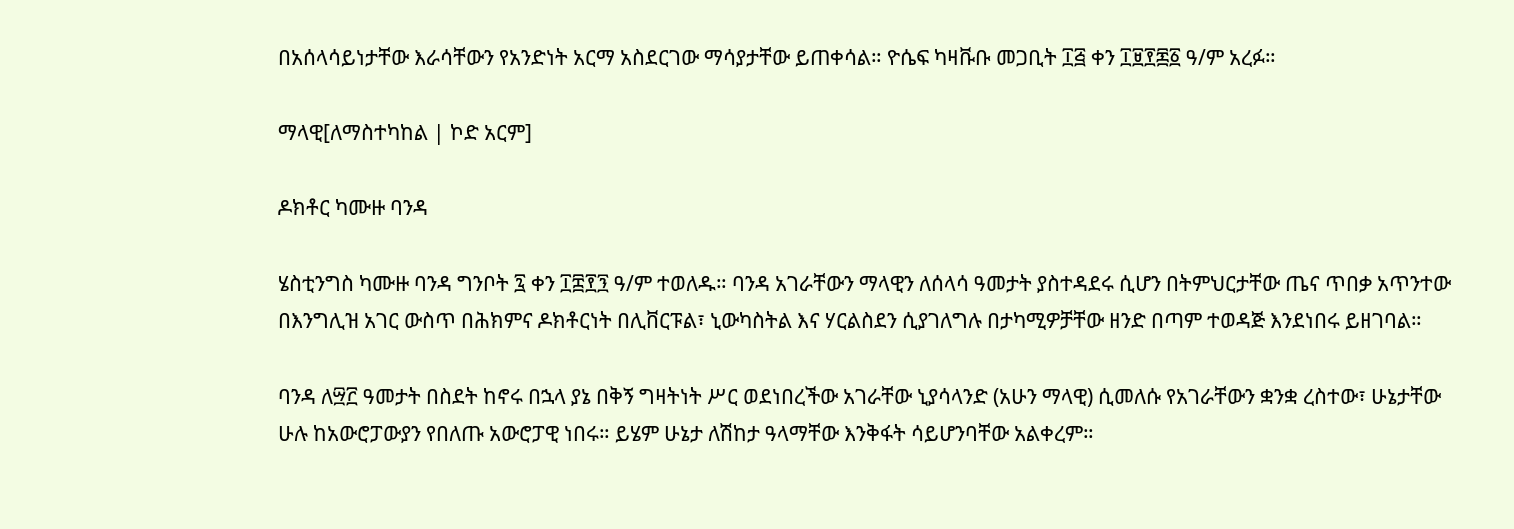በአሰላሳይነታቸው እራሳቸውን የአንድነት አርማ አስደርገው ማሳያታቸው ይጠቀሳል። ዮሴፍ ካዛቩቡ መጋቢት ፲፭ ቀን ፲፱፻፷፩ ዓ/ም አረፉ።

ማላዊ[ለማስተካከል | ኮድ አርም]

ዶክቶር ካሙዙ ባንዳ

ሄስቲንግስ ካሙዙ ባንዳ ግንቦት ፯ ቀን ፲፰፻፺ ዓ/ም ተወለዱ። ባንዳ አገራቸውን ማላዊን ለሰላሳ ዓመታት ያስተዳደሩ ሲሆን በትምህርታቸው ጤና ጥበቃ አጥንተው በእንግሊዝ አገር ውስጥ በሕክምና ዶክቶርነት በሊቨርፑል፣ ኒውካስትል እና ሃርልስደን ሲያገለግሉ በታካሚዎቻቸው ዘንድ በጣም ተወዳጅ እንደነበሩ ይዘገባል።

ባንዳ ለ፵፫ ዓመታት በስደት ከኖሩ በኋላ ያኔ በቅኝ ግዛትነት ሥር ወደነበረችው አገራቸው ኒያሳላንድ (አሁን ማላዊ) ሲመለሱ የአገራቸውን ቋንቋ ረስተው፣ ሁኔታቸው ሁሉ ከአውሮፓውያን የበለጡ አውሮፓዊ ነበሩ። ይሄም ሁኔታ ለሽከታ ዓላማቸው እንቅፋት ሳይሆንባቸው አልቀረም።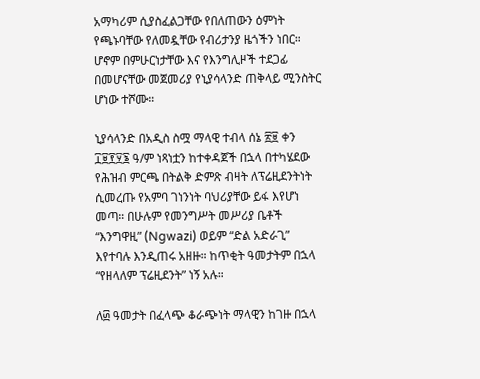አማካሪም ሲያስፈልጋቸው የበለጠውን ዕምነት የጫኑባቸው የለመዷቸው የብሪታንያ ዜጎችን ነበር። ሆኖም በምሁርነታቸው እና የእንግሊዞች ተደጋፊ በመሆናቸው መጀመሪያ የኒያሳላንድ ጠቅላይ ሚንስትር ሆነው ተሾሙ።

ኒያሳላንድ በአዲስ ስሟ ማላዊ ተብላ ሰኔ ፳፱ ቀን ፲፱፻፶፮ ዓ/ም ነጻነቷን ከተቀዳጀች በኋላ በተካሄደው የሕዝብ ምርጫ በትልቅ ድምጽ ብዛት ለፕሬዚደንትነት ሲመረጡ የአምባ ገነንነት ባህሪያቸው ይፋ እየሆነ መጣ። በሁሉም የመንግሥት መሥሪያ ቤቶች “እንግዋዚ” (Ngwazi) ወይም “ድል አድራጊ” እየተባሉ እንዲጠሩ አዘዙ። ከጥቂት ዓመታትም በኋላ “የዘላለም ፕሬዚደንት” ነኝ አሉ።

ለ፴ ዓመታት በፈላጭ ቆራጭነት ማላዊን ከገዙ በኋላ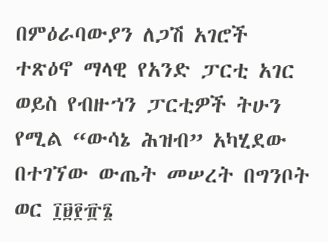በምዕራባውያን ለጋሽ አገሮች ተጽዕኖ ማላዊ የአንድ ፓርቲ አገር ወይስ የብዙኀን ፓርቲዎች ትሁን የሚል “ውሳኔ ሕዝብ” አካሂደው በተገኘው ውጤት መሠረት በግንቦት ወር ፲፱፻፹፮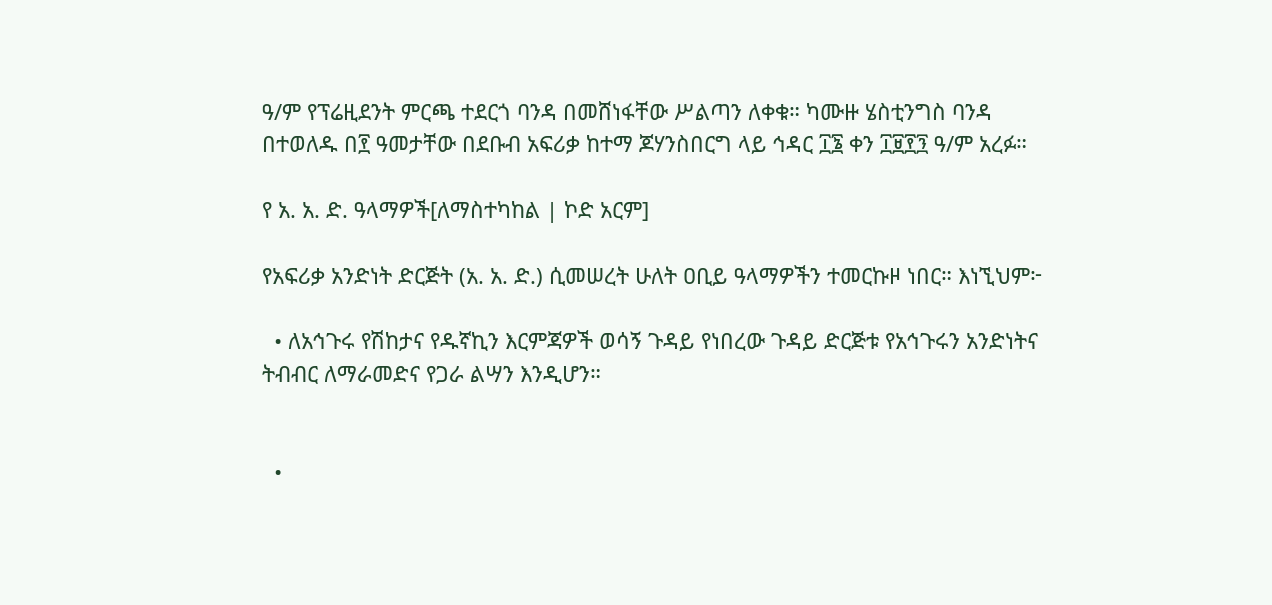ዓ/ም የፕሬዚደንት ምርጫ ተደርጎ ባንዳ በመሸነፋቸው ሥልጣን ለቀቁ። ካሙዙ ሄስቲንግስ ባንዳ በተወለዱ በ፻ ዓመታቸው በደቡብ አፍሪቃ ከተማ ጆሃንስበርግ ላይ ኅዳር ፲፮ ቀን ፲፱፻፺ ዓ/ም አረፉ።

የ አ. አ. ድ. ዓላማዎች[ለማስተካከል | ኮድ አርም]

የአፍሪቃ አንድነት ድርጅት (አ. አ. ድ.) ሲመሠረት ሁለት ዐቢይ ዓላማዎችን ተመርኩዞ ነበር። እነኚህም፦

  • ለአኅጉሩ የሽከታና የዱኛኪን እርምጃዎች ወሳኝ ጉዳይ የነበረው ጉዳይ ድርጅቱ የአኅጉሩን አንድነትና ትብብር ለማራመድና የጋራ ልሣን እንዲሆን።


  •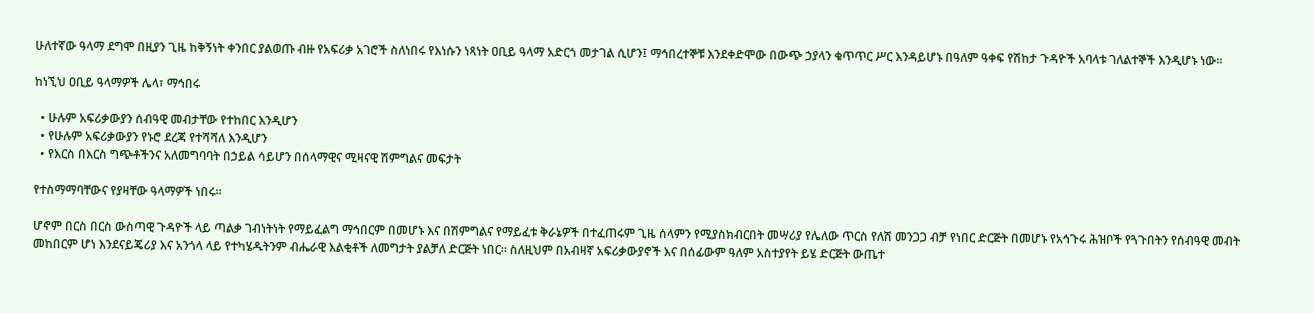ሁለተኛው ዓላማ ደግሞ በዚያን ጊዜ ከቅኝነት ቀንበር ያልወጡ ብዙ የአፍሪቃ አገሮች ስለነበሩ የእነሱን ነጻነት ዐቢይ ዓላማ አድርጎ መታገል ሲሆን፤ ማኅበረተኞቹ እንደቀድሞው በውጭ ኃያላን ቁጥጥር ሥር እንዳይሆኑ በዓለም ዓቀፍ የሽከታ ጉዳዮች አባላቱ ገለልተኞች እንዲሆኑ ነው።

ከነኚህ ዐቢይ ዓላማዎች ሌላ፣ ማኅበሩ

  • ሁሉም አፍሪቃውያን ሰብዓዊ መብታቸው የተከበር እንዲሆን
  • የሁሉም አፍሪቃውያን የኑሮ ደረጃ የተሻሻለ እንዲሆን
  • የእርስ በእርስ ግጭቶችንና አለመግባባት በኃይል ሳይሆን በሰላማዊና ሚዛናዊ ሽምግልና መፍታት

የተስማማባቸውና የያዛቸው ዓላማዎች ነበሩ።

ሆኖም በርስ በርስ ውስጣዊ ጉዳዮች ላይ ጣልቃ ገብነትነት የማይፈልግ ማኅበርም በመሆኑ እና በሽምግልና የማይፈቱ ቅራኔዎች በተፈጠሩም ጊዜ ሰላምን የሚያስክብርበት መሣሪያ የሌለው ጥርስ የለሽ መንጋጋ ብቻ የነበር ድርጅት በመሆኑ የአኅጉሩ ሕዝቦች የጓጉበትን የሰብዓዊ መብት መከበርም ሆነ እንደናይጄሪያ እና አንጎላ ላይ የተካሄዱትንም ብሔራዊ እልቂቶች ለመግታት ያልቻለ ድርጅት ነበር። ስለዚህም በአብዛኛ አፍሪቃውያኖች እና በሰፊውም ዓለም አስተያየት ይሄ ድርጅት ውጤተ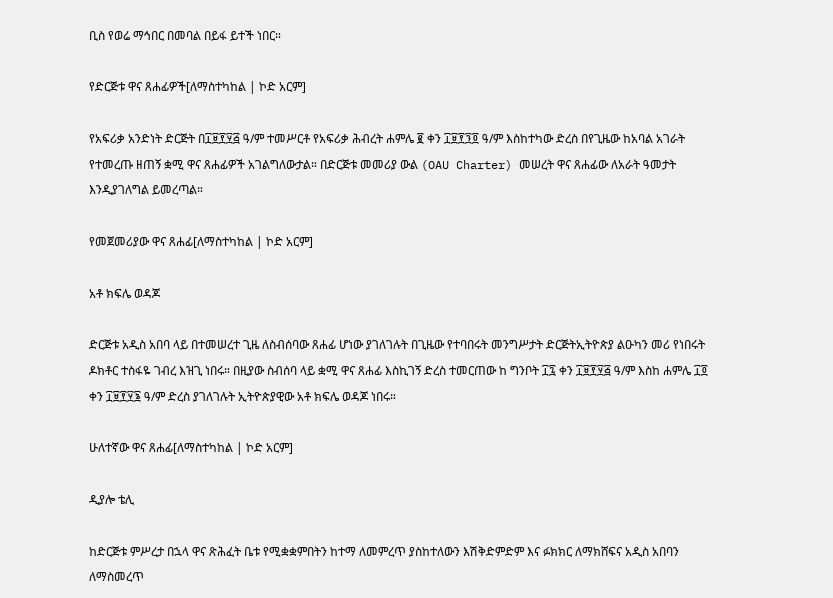ቢስ የወሬ ማኅበር በመባል በይፋ ይተች ነበር።

የድርጅቱ ዋና ጸሐፊዎች[ለማስተካከል | ኮድ አርም]

የአፍሪቃ አንድነት ድርጅት በ፲፱፻፶፭ ዓ/ም ተመሥርቶ የአፍሪቃ ሕብረት ሐምሌ ፪ ቀን ፲፱፻፺፬ ዓ/ም እስከተካው ድረስ በየጊዜው ከአባል አገራት የተመረጡ ዘጠኝ ቋሚ ዋና ጸሐፊዎች አገልግለውታል። በድርጅቱ መመሪያ ውል (OAU Charter) መሠረት ዋና ጸሐፊው ለአራት ዓመታት እንዲያገለግል ይመረጣል።

የመጀመሪያው ዋና ጸሐፊ[ለማስተካከል | ኮድ አርም]

አቶ ክፍሌ ወዳጆ

ድርጅቱ አዲስ አበባ ላይ በተመሠረተ ጊዜ ለስብሰባው ጸሐፊ ሆነው ያገለገሉት በጊዜው የተባበሩት መንግሥታት ድርጅትኢትዮጵያ ልዑካን መሪ የነበሩት ዶክቶር ተስፋዬ ገብረ እዝጊ ነበሩ። በዚያው ስብሰባ ላይ ቋሚ ዋና ጸሐፊ እስኪገኝ ድረስ ተመርጠው ከ ግንቦት ፲፯ ቀን ፲፱፻፶፭ ዓ/ም እስከ ሐምሌ ፲፬ ቀን ፲፱፻፶፮ ዓ/ም ድረስ ያገለገሉት ኢትዮጵያዊው አቶ ክፍሌ ወዳጆ ነበሩ።

ሁለተኛው ዋና ጸሐፊ[ለማስተካከል | ኮድ አርም]

ዲያሎ ቴሊ

ከድርጅቱ ምሥረታ በኋላ ዋና ጽሕፈት ቤቱ የሚቋቋምበትን ከተማ ለመምረጥ ያስከተለውን እሽቅድምድም እና ፉክክር ለማክሸፍና አዲስ አበባን ለማስመረጥ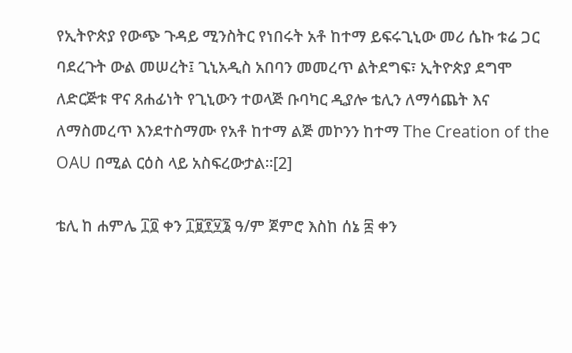የኢትዮጵያ የውጭ ጉዳይ ሚንስትር የነበሩት አቶ ከተማ ይፍሩጊኒው መሪ ሴኩ ቱሬ ጋር ባደረጉት ውል መሠረት፤ ጊኒአዲስ አበባን መመረጥ ልትደግፍ፣ ኢትዮጵያ ደግሞ ለድርጅቱ ዋና ጸሐፊነት የጊኒውን ተወላጅ ቡባካር ዲያሎ ቴሊን ለማሳጨት እና ለማስመረጥ እንደተስማሙ የአቶ ከተማ ልጅ መኮንን ከተማ The Creation of the OAU በሚል ርዕስ ላይ አስፍረውታል።[2]

ቴሊ ከ ሐምሌ ፲፬ ቀን ፲፱፻፶፮ ዓ/ም ጀምሮ እስከ ሰኔ ፰ ቀን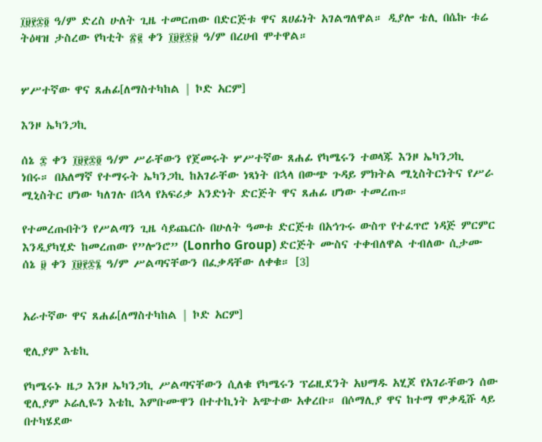፲፱፻፷፬ ዓ/ም ድረስ ሁለት ጊዜ ተመርጠው በድርጅቱ ዋና ጸሀፊነት አገልግለዋል። ዲያሎ ቴሊ በሴኩ ቱሬ ትዕዛዝ ታስረው የካቲት ፳፪ ቀን ፲፱፻፷፱ ዓ/ም በረሀብ ሞተዋል።


ሦሥተኛው ዋና ጸሐፊ[ለማስተካከል | ኮድ አርም]

እንዞ ኤካንጋኪ

ሰኔ ፰ ቀን ፲፱፻፷፬ ዓ/ም ሥራቸውን የጀመሩት ሦሥተኛው ጸሐፊ የካሜሩን ተወላጁ እንዞ ኤካንጋኪ ነበሩ። በአለማኛ የተማሩት ኤካንጋኪ ከአገራቸው ነጻነት በኋላ በውጭ ጉዳይ ምክትል ሚኒስትርነትና የሥራ ሚኒስትር ሆነው ካለገሉ በኋላ የአፍሪቃ አንድነት ድርጅት ዋና ጸሐፊ ሆነው ተመረጡ።

የተመረጡበትን የሥልጣን ጊዜ ሳይጨርሱ በሁለት ዓመቱ ድርጅቱ በአኅጉሩ ውስጥ የተፈጥሮ ነዳጅ ምርምር እንዲያካሂድ ከመረጠው የ”ሎንሮ” (Lonrho Group) ድርጅት ሙስና ተቀብለዋል ተብለው ሲታሙ ሰኔ ፱ ቀን ፲፱፻፷፮ ዓ/ም ሥልጣናቸውን በፈቃዳቸው ለቀቁ። [3]


አራተኛው ዋና ጸሐፊ[ለማስተካከል | ኮድ አርም]

ዊሊያም እቴኪ

የካሜሩኑ ዜጋ እንዞ ኤካንጋኪ ሥልጣናቸውን ሲለቁ የካሜሩን ፕሬዚደንት አህማዱ አሂጆ የአገራቸውን ሰው ዊሊያም ኦሬሊዬን እቴኪ እምቡሙዋን በተተኪነት አጭተው አቀረቡ። በሶማሊያ ዋና ከተማ ሞቃዲሹ ላይ በተካሄደው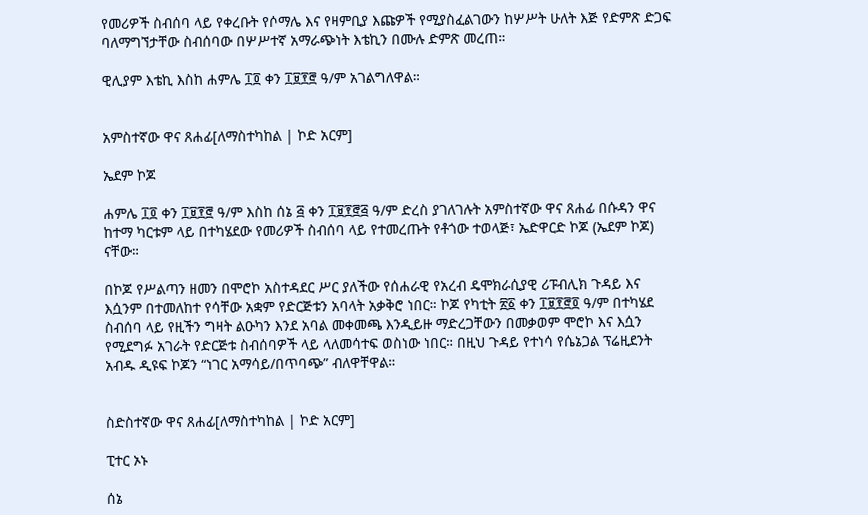የመሪዎች ስብሰባ ላይ የቀረቡት የሶማሌ እና የዛምቢያ እጩዎች የሚያስፈልገውን ከሦሥት ሁለት እጅ የድምጽ ድጋፍ ባለማግኘታቸው ስብሰባው በሦሥተኛ አማራጭነት እቴኪን በሙሉ ድምጽ መረጠ።

ዊሊያም እቴኪ እስከ ሐምሌ ፲፬ ቀን ፲፱፻፸ ዓ/ም አገልግለዋል።


አምስተኛው ዋና ጸሐፊ[ለማስተካከል | ኮድ አርም]

ኤደም ኮጆ

ሐምሌ ፲፬ ቀን ፲፱፻፸ ዓ/ም እስከ ሰኔ ፭ ቀን ፲፱፻፸፭ ዓ/ም ድረስ ያገለገሉት አምስተኛው ዋና ጸሐፊ በሱዳን ዋና ከተማ ካርቱም ላይ በተካሄደው የመሪዎች ስብሰባ ላይ የተመረጡት የቶጎው ተወላጅ፣ ኤድዋርድ ኮጆ (ኤደም ኮጆ) ናቸው።

በኮጆ የሥልጣን ዘመን በሞሮኮ አስተዳደር ሥር ያለችው የሰሐራዊ የአረብ ዴሞክራሲያዊ ሪፑብሊክ ጉዳይ እና እሷንም በተመለከተ የሳቸው አቋም የድርጅቱን አባላት አቃቅሮ ነበር። ኮጆ የካቲት ፳፩ ቀን ፲፱፻፸፬ ዓ/ም በተካሄደ ስብሰባ ላይ የዚችን ግዛት ልዑካን እንደ አባል መቀመጫ እንዲይዙ ማድረጋቸውን በመቃወም ሞሮኮ እና እሷን የሚደግፉ አገራት የድርጅቱ ስብሰባዎች ላይ ላለመሳተፍ ወስነው ነበር። በዚህ ጉዳይ የተነሳ የሴኔጋል ፕሬዚደንት አብዱ ዲዩፍ ኮጆን “ነገር አማሳይ/በጥባጭ” ብለዋቸዋል።


ስድስተኛው ዋና ጸሐፊ[ለማስተካከል | ኮድ አርም]

ፒተር ኦኑ

ሰኔ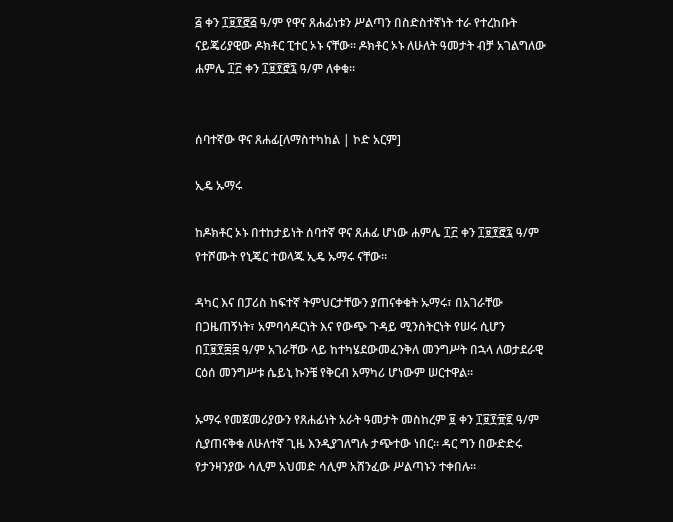፭ ቀን ፲፱፻፸፭ ዓ/ም የዋና ጸሐፊነቱን ሥልጣን በስድስተኛነት ተራ የተረከቡት ናይጄሪያዊው ዶክቶር ፒተር ኦኑ ናቸው። ዶክቶር ኦኑ ለሁለት ዓመታት ብቻ አገልግለው ሐምሌ ፲፫ ቀን ፲፱፻፸፯ ዓ/ም ለቀቁ።


ሰባተኛው ዋና ጸሐፊ[ለማስተካከል | ኮድ አርም]

ኢዴ ኡማሩ

ከዶክቶር ኦኑ በተከታይነት ሰባተኛ ዋና ጸሐፊ ሆነው ሐምሌ ፲፫ ቀን ፲፱፻፸፯ ዓ/ም የተሾሙት የኒጄር ተወላጁ ኢዴ ኡማሩ ናቸው።

ዳካር እና በፓሪስ ከፍተኛ ትምህርታቸውን ያጠናቀቁት ኡማሩ፣ በአገራቸው በጋዜጠኝነት፣ አምባሳዶርነት እና የውጭ ጉዳይ ሚንስትርነት የሠሩ ሲሆን በ፲፱፻፷፰ ዓ/ም አገራቸው ላይ ከተካሄደውመፈንቅለ መንግሥት በኋላ ለወታደራዊ ርዕሰ መንግሥቱ ሴይኒ ኩንቼ የቅርብ አማካሪ ሆነውም ሠርተዋል።

ኡማሩ የመጀመሪያውን የጸሐፊነት አራት ዓመታት መስከረም ፱ ቀን ፲፱፻፹፪ ዓ/ም ሲያጠናቅቁ ለሁለተኛ ጊዜ እንዲያገለግሉ ታጭተው ነበር። ዳር ግን በውድድሩ የታንዛንያው ሳሊም አህመድ ሳሊም አሸንፈው ሥልጣኑን ተቀበሉ።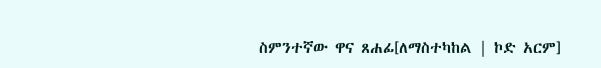ስምንተኛው ዋና ጸሐፊ[ለማስተካከል | ኮድ አርም]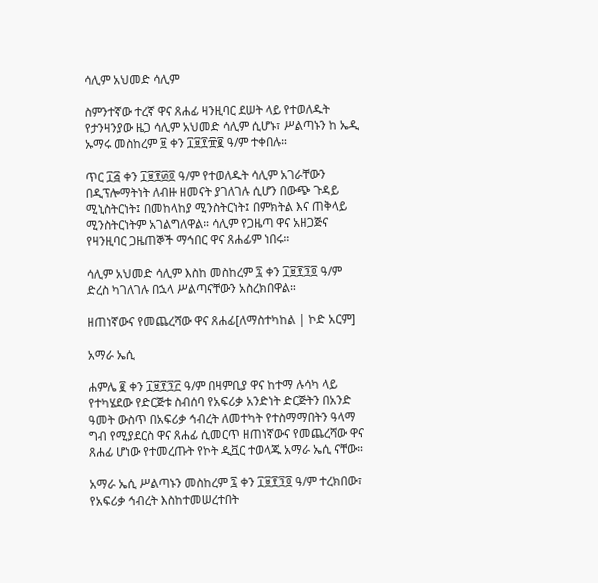ሳሊም አህመድ ሳሊም

ስምንተኛው ተረኛ ዋና ጸሐፊ ዛንዚባር ደሠት ላይ የተወለዱት የታንዛንያው ዜጋ ሳሊም አህመድ ሳሊም ሲሆኑ፣ ሥልጣኑን ከ ኤዲ ኡማሩ መስከረም ፱ ቀን ፲፱፻፹፪ ዓ/ም ተቀበሉ።

ጥር ፲፭ ቀን ፲፱፻፴፬ ዓ/ም የተወለዱት ሳሊም አገራቸውን በዲፕሎማትነት ለብዙ ዘመናት ያገለገሉ ሲሆን በውጭ ጉዳይ ሚኒስትርነት፤ በመከላከያ ሚንስትርነት፤ በምክትል እና ጠቅላይ ሚንስትርነትም አገልግለዋል። ሳሊም የጋዜጣ ዋና አዘጋጅና የዛንዚባር ጋዜጠኞች ማኅበር ዋና ጸሐፊም ነበሩ።

ሳሊም አህመድ ሳሊም እስከ መስከረም ፯ ቀን ፲፱፻፺፬ ዓ/ም ድረስ ካገለገሉ በኋላ ሥልጣናቸውን አስረክበዋል።

ዘጠነኛውና የመጨረሻው ዋና ጸሐፊ[ለማስተካከል | ኮድ አርም]

አማራ ኤሲ

ሐምሌ ፪ ቀን ፲፱፻፺፫ ዓ/ም በዛምቢያ ዋና ከተማ ሉሳካ ላይ የተካሄደው የድርጅቱ ስብሰባ የአፍሪቃ አንድነት ድርጅትን በአንድ ዓመት ውስጥ በአፍሪቃ ኅብረት ለመተካት የተስማማበትን ዓላማ ግብ የሚያደርስ ዋና ጸሐፊ ሲመርጥ ዘጠነኛውና የመጨረሻው ዋና ጸሐፊ ሆነው የተመረጡት የኮት ዲቯር ተወላጁ አማራ ኤሲ ናቸው።

አማራ ኤሲ ሥልጣኑን መስከረም ፯ ቀን ፲፱፻፺፬ ዓ/ም ተረክበው፣ የአፍሪቃ ኅብረት እስከተመሠረተበት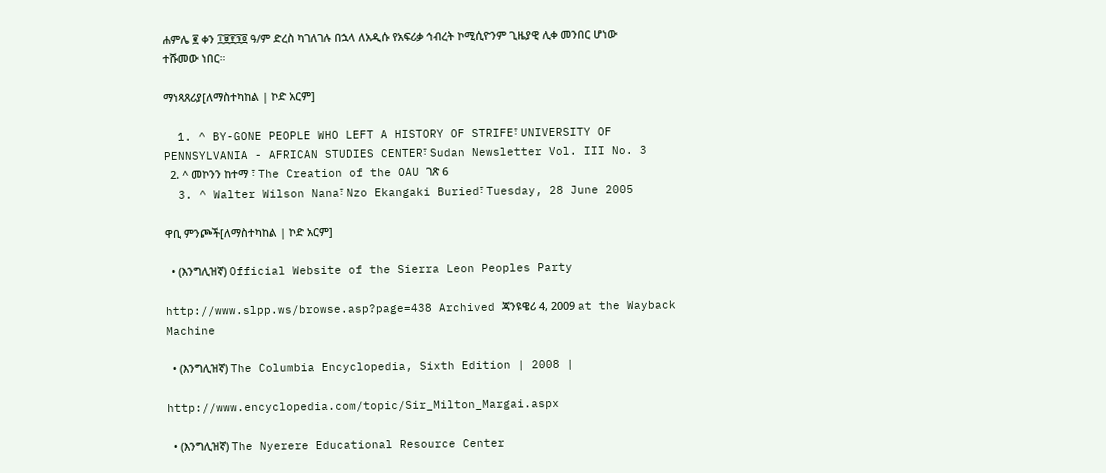ሐምሌ ፪ ቀን ፲፱፻፺፬ ዓ/ም ድረስ ካገለገሉ በኋላ ለአዲሱ የአፍሪቃ ኅብረት ኮሚሲዮንም ጊዜያዊ ሊቀ መንበር ሆነው ተሹመው ነበር።

ማነጻጸሪያ[ለማስተካከል | ኮድ አርም]

  1. ^ BY-GONE PEOPLE WHO LEFT A HISTORY OF STRIFE፣ UNIVERSITY OF PENNSYLVANIA - AFRICAN STUDIES CENTER፣ Sudan Newsletter Vol. III No. 3
  2. ^ መኮንን ከተማ ፣ The Creation of the OAU ገጽ 6
  3. ^ Walter Wilson Nana፣ Nzo Ekangaki Buried፣ Tuesday, 28 June 2005

ዋቢ ምንጮች[ለማስተካከል | ኮድ አርም]

  • (እንግሊዝኛ) Official Website of the Sierra Leon Peoples Party

http://www.slpp.ws/browse.asp?page=438 Archived ጃንዩዌሪ 4, 2009 at the Wayback Machine

  • (እንግሊዝኛ) The Columbia Encyclopedia, Sixth Edition | 2008 |

http://www.encyclopedia.com/topic/Sir_Milton_Margai.aspx

  • (እንግሊዝኛ) The Nyerere Educational Resource Center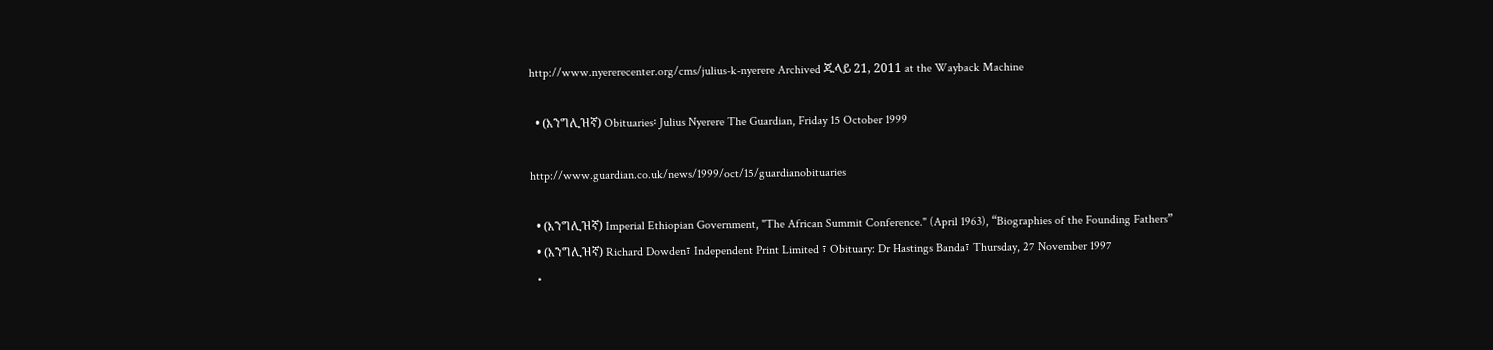http://www.nyererecenter.org/cms/julius-k-nyerere Archived ጁላይ 21, 2011 at the Wayback Machine

  • (እንግሊዝኛ) Obituaries፡ Julius Nyerere The Guardian, Friday 15 October 1999

http://www.guardian.co.uk/news/1999/oct/15/guardianobituaries

  • (እንግሊዝኛ) Imperial Ethiopian Government, "The African Summit Conference." (April 1963), “Biographies of the Founding Fathers”
  • (እንግሊዝኛ) Richard Dowden፣ Independent Print Limited ፣ Obituary: Dr Hastings Banda፣ Thursday, 27 November 1997
  •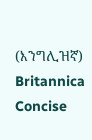(እንግሊዝኛ) Britannica Concise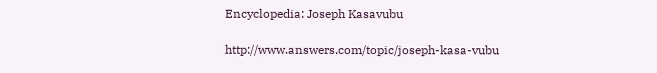Encyclopedia: Joseph Kasavubu

http://www.answers.com/topic/joseph-kasa-vubu